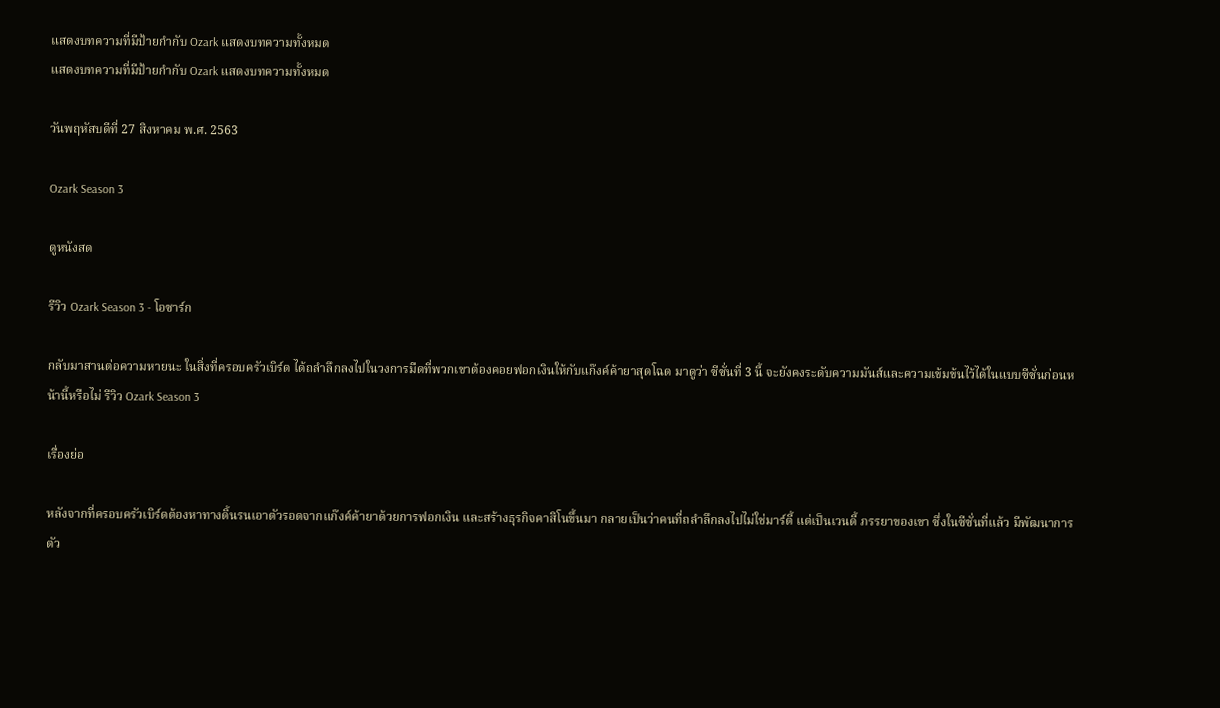แสดงบทความที่มีป้ายกำกับ Ozark แสดงบทความทั้งหมด
แสดงบทความที่มีป้ายกำกับ Ozark แสดงบทความทั้งหมด

วันพฤหัสบดีที่ 27 สิงหาคม พ.ศ. 2563

Ozark Season 3

ดูหนังสด

รีวิว Ozark Season 3 - โอซาร์ก

กลับมาสานต่อความหายนะ ในสิ่งที่ครอบครัวเบิร์ด ได้ถลำลึกลงไปในวงการมืดที่พวกเขาต้องคอยฟอกเงินให้กับแก๊งค์ค้ายาสุดโฉด มาดูว่า ซีซั่นที่ 3 นี้ จะยังคงระดับความมันส์และความเข้มข้นไว้ได้ในแบบซีซั่นก่อนหน้านี้หรือไม่ รีวิว Ozark Season 3

เรื่องย่อ

หลังจากที่ครอบครัวเบิร์ดต้องหาทางดิ้นรนเอาตัวรอดจากแก๊งค์ค้ายาด้วยการฟอกเงิน และสร้างธุรกิจคาสิโนขึ้นมา กลายเป็นว่าคนที่ถลำลึกลงไปไม่ใช่มาร์ตี้ แต่เป็นเวนดี้ ภรรยาของเขา ซึ่งในซีซั่นที่แล้ว มีพัฒนาการตัว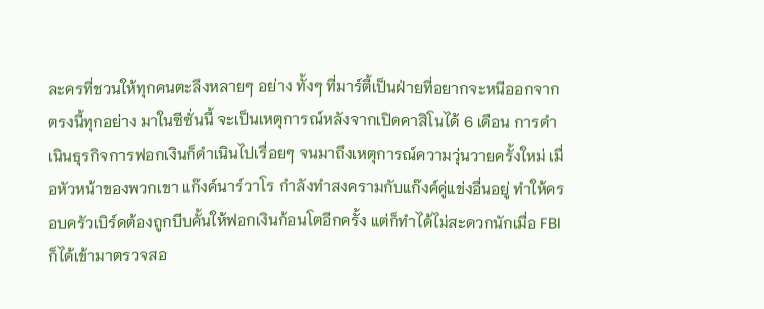ละครที่ชวนให้ทุกคนตะลึงหลายๆ อย่าง ทั้งๆ ที่มาร์ตี้เป็นฝ่ายที่อยากจะหนีออกจากตรงนี้ทุกอย่าง มาในซีซั่นนี้ จะเป็นเหตุการณ์หลังจากเปิดคาสิโนได้ 6 เดือน การดำเนินธุรกิจการฟอกเงินก็ดำเนินไปเรื่อยๆ จนมาถึงเหตุการณ์ความวุ่นวายครั้งใหม่ เมื่อหัวหน้าของพวกเขา แก๊งค์นาร์วาโร กำลังทำสงครามกับแก๊งค์คู่แข่งอื่นอยู่ ทำให้ครอบครัวเบิร์ดต้องถูกบีบคั้นให้ฟอกเงินก้อนโตอีกครั้ง แต่ก็ทำได้ไม่สะดวกนักเมื่อ FBI ก็ได้เข้ามาตรวจสอ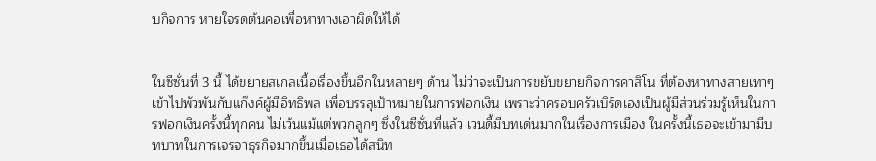บกิจการ หายใจรดต้นคอเพื่อหาทางเอาผิดให้ได้


ในซีซั่นที่ 3 นี้ ได้ขยายสเกลเนื้อเรื่องขึ้นอีกในหลายๆ ด้าน ไม่ว่าจะเป็นการขยับขยายกิจการคาสิโน ที่ต้องหาทางสายเทาๆ เข้าไปพัวพันกับแก๊งค์ผู้มีอิทธิพล เพื่อบรรลุเป้าหมายในการฟอกเงิน เพราะว่าครอบครัวเบิร์ดเองเป็นผู้มีส่วนร่วมรู้เห็นในการฟอกเงินครั้งนี้ทุกคน ไม่เว้นแม้แต่พวกลูกๆ ซึ่งในซีซั่นที่แล้ว เวนดี้มีบทเด่นมากในเรื่องการเมือง ในครั้งนี้เธอจะเข้ามามีบทบาทในการเจรจาธุรกิจมากขึ้นเมื่อเธอได้สนิท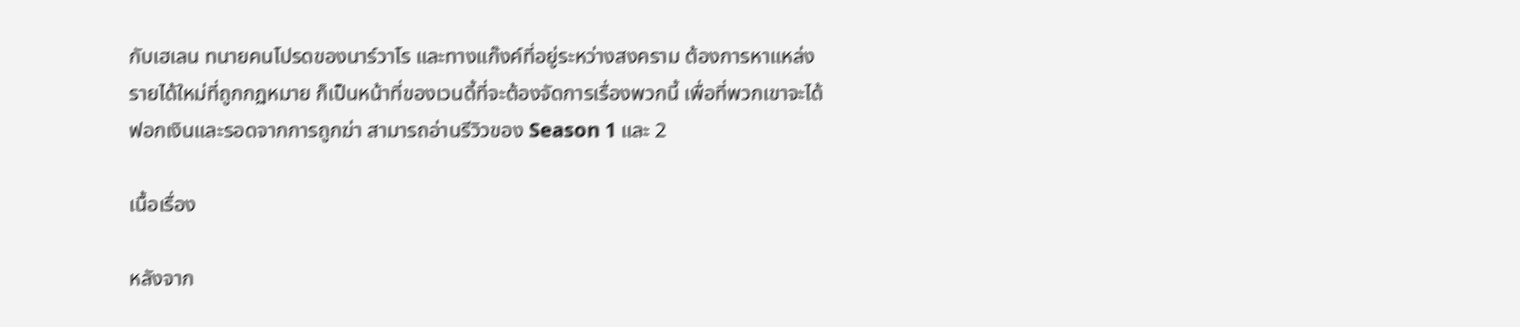กับเฮเลน ทนายคนโปรดของนาร์วาโร และทางแก๊งค์ที่อยู่ระหว่างสงคราม ต้องการหาแหล่งรายได้ใหม่ที่ถูกกฏหมาย ก็เป็นหน้าที่ของเวนดี้ที่จะต้องจัดการเรื่องพวกนี้ เพื่อที่พวกเขาจะได้ฟอกเงินและรอดจากการถูกฆ่า สามารถอ่านรีวิวของ Season 1 และ 2

เนื้อเรื่อง

หลังจาก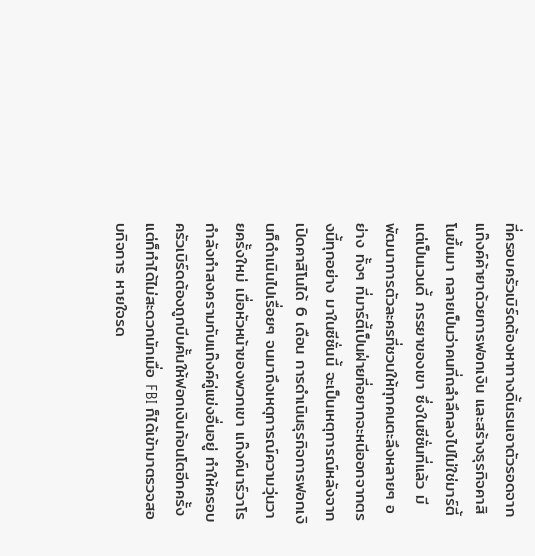ที่ครอบครัวเบิร์ดต้องหาทางดิ้นรนเอาตัวรอดจากแก๊งค์ค้ายาด้วยการฟอกเงิน และสร้างธุรกิจคาสิโนขึ้นมา กลายเป็นว่าคนที่ถลำลึกลงไปไม่ใช่มาร์ตี้ แต่เป็นเวนดี้ ภรรยาของเขา ซึ่งในซีซั่นที่แล้ว มีพัฒนาการตัวละครที่ชวนให้ทุกคนตะลึงหลายๆ อย่าง ทั้งๆ ที่มาร์ตี้เป็นฝ่ายที่อยากจะหนีออกจากตรงนี้ทุกอย่าง มาในซีซั่นนี้ จะเป็นเหตุการณ์หลังจากเปิดคาสิโนได้ 6 เดือน การดำเนินธุรกิจการฟอกเงินก็ดำเนินไปเรื่อยๆ จนมาถึงเหตุการณ์ความวุ่นวายครั้งใหม่ เมื่อหัวหน้าของพวกเขา แก๊งค์นาร์วาโร กำลังทำสงครามกับแก๊งค์คู่แข่งอื่นอยู่ ทำให้ครอบครัวเบิร์ดต้องถูกบีบคั้นให้ฟอกเงินก้อนโตอีกครั้ง แต่ก็ทำได้ไม่สะดวกนักเมื่อ FBI ก็ได้เข้ามาตรวจสอบกิจการ หายใจรด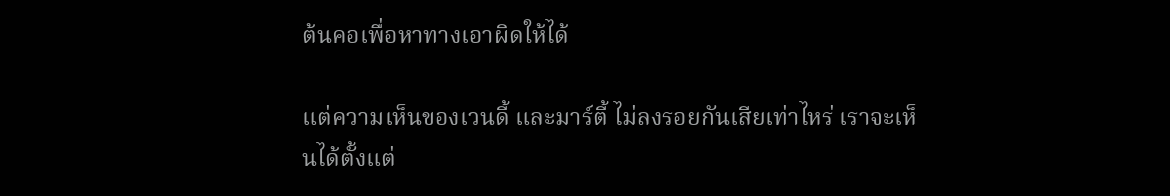ต้นคอเพื่อหาทางเอาผิดให้ได้

แต่ความเห็นของเวนดี้ และมาร์ตี้ ไม่ลงรอยกันเสียเท่าไหร่ เราจะเห็นได้ตั้งแต่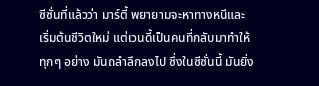ซีซั่นที่แล้วว่า มาร์ตี้ พยายามจะหาทางหนีและเริ่มต้นชีวิตใหม่ แต่เวนดี้เป็นคนที่กลับมาทำให้ทุกๆ อย่าง มันถลำลึกลงไป ซึ่งในซีซั่นนี้ มันยิ่ง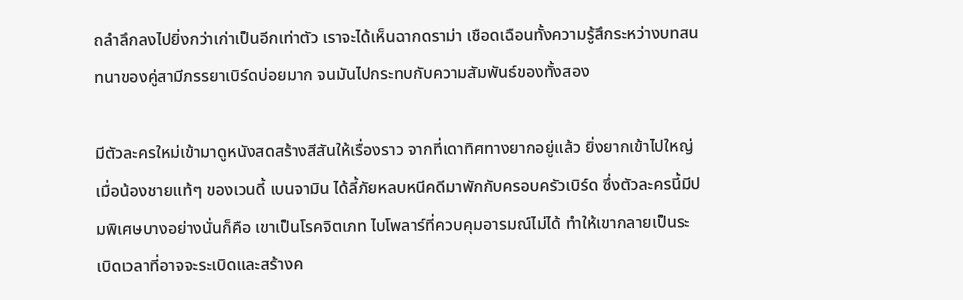ถลำลึกลงไปยิ่งกว่าเก่าเป็นอีกเท่าตัว เราจะได้เห็นฉากดราม่า เชือดเฉือนทั้งความรู้สึกระหว่างบทสนทนาของคู่สามีภรรยาเบิร์ดบ่อยมาก จนมันไปกระทบกับความสัมพันธ์ของทั้งสอง

มีตัวละครใหม่เข้ามาดูหนังสดสร้างสีสันให้เรื่องราว จากที่เดาทิศทางยากอยู่แล้ว ยิ่งยากเข้าไปใหญ่ เมื่อน้องชายแท้ๆ ของเวนดี้ เบนจามิน ได้ลี้ภัยหลบหนีคดีมาพักกับครอบครัวเบิร์ด ซึ่งตัวละครนี้มีปมพิเศษบางอย่างนั่นก็คือ เขาเป็นโรคจิตเภท ไบโพลาร์ที่ควบคุมอารมณ์ไม่ได้ ทำให้เขากลายเป็นระเบิดเวลาที่อาจจะระเบิดและสร้างค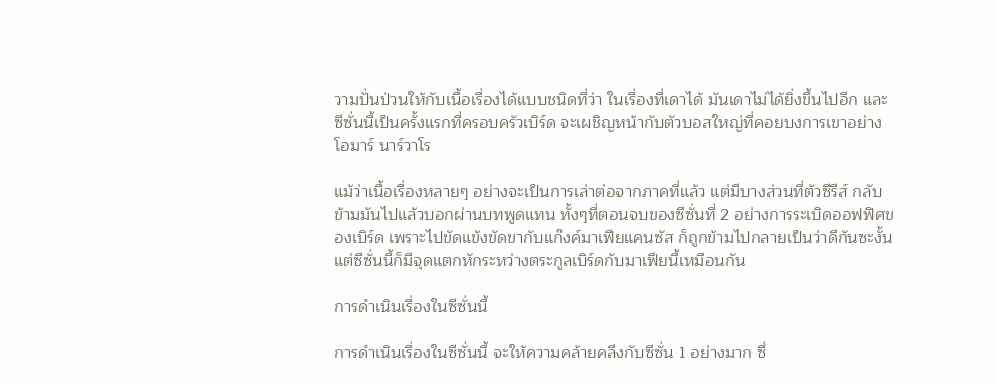วามปั่นป่วนให้กับเนื้อเรื่องได้แบบชนิดที่ว่า ในเรื่องที่เดาได้ มันเดาไม่ได้ยิ่งขึ้นไปอีก และซีซั่นนี้เป็นครั้งแรกที่ครอบครัวเบิร์ด จะเผชิญหน้ากับตัวบอสใหญ่ที่คอยบงการเขาอย่าง โอมาร์ นาร์วาโร

แม้ว่าเนื้อเรื่องหลายๆ อย่างจะเป็นการเล่าต่อจากภาคที่แล้ว แต่มีบางส่วนที่ตัวซีรีส์ กลับข้ามมันไปแล้วบอกผ่านบทพูดแทน ทั้งๆที่ตอนจบของซีซั่นที่ 2 อย่างการระเบิดออฟฟิศของเบิร์ด เพราะไปขัดแข้งขัดขากับแก๊งค์มาเฟียแคนซัส ก็ถูกข้ามไปกลายเป็นว่าดีกันซะงั้น แต่ซีซั่นนี้ก็มีจุดแตกหักระหว่างตระกูลเบิร์ดกับมาเฟียนี้เหมือนกัน

การดำเนินเรื่องในซีซั่นนี้

การดำเนินเรื่องในซีซั่นนี้ จะให้ความคล้ายคลึงกับซีซั่น 1 อย่างมาก ซึ่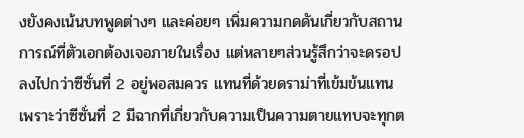งยังคงเน้นบทพูดต่างๆ และค่อยๆ เพิ่มความกดดันเกี่ยวกับสถานการณ์ที่ตัวเอกต้องเจอภายในเรื่อง แต่หลายๆส่วนรู้สึกว่าจะดรอปลงไปกว่าซีซั่นที่ 2 อยู่พอสมควร แทนที่ด้วยดราม่าที่เข้มข้นแทน เพราะว่าซีซั่นที่ 2 มีฉากที่เกี่ยวกับความเป็นความตายแทบจะทุกต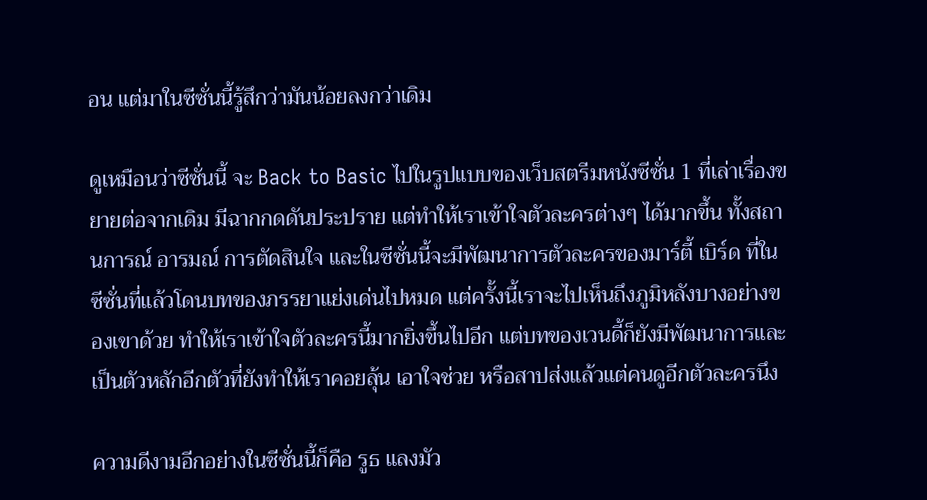อน แต่มาในซีซั่นนี้รู้สึกว่ามันน้อยลงกว่าเดิม

ดูเหมือนว่าซีซั่นนี้ จะ Back to Basic ไปในรูปแบบของเว็บสตรีมหนังซีซั่น 1 ที่เล่าเรื่องขยายต่อจากเดิม มีฉากกดดันประปราย แต่ทำให้เราเข้าใจตัวละครต่างๆ ได้มากขึ้น ทั้งสถานการณ์ อารมณ์ การตัดสินใจ และในซีซั่นนี้จะมีพัฒนาการตัวละครของมาร์ตี้ เบิร์ด ที่ในซีซั่นที่แล้วโดนบทของภรรยาแย่งเด่นไปหมด แต่ครั้งนี้เราจะไปเห็นถึงภูมิหลังบางอย่างของเขาด้วย ทำให้เราเข้าใจตัวละครนี้มากยิ่งขึ้นไปอีก แต่บทของเวนดี้ก็ยังมีพัฒนาการและเป็นตัวหลักอีกตัวที่ยังทำให้เราคอยลุ้น เอาใจช่วย หรือสาปส่งแล้วแต่คนดูอีกตัวละครนึง

ความดีงามอีกอย่างในซีซั่นนี้ก็คือ รูธ แลงมัว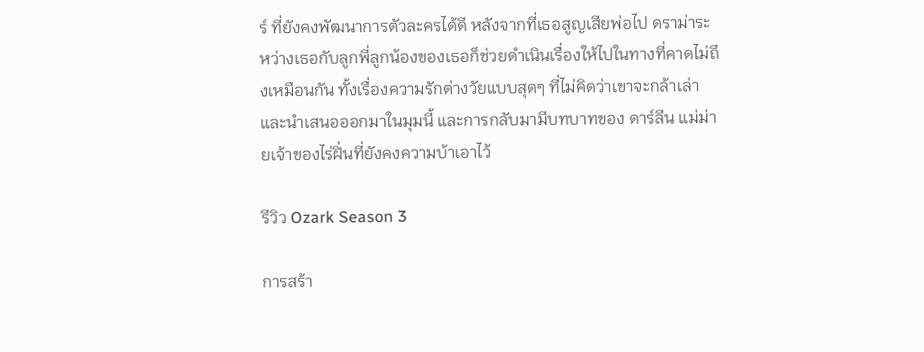ร์ ที่ยังคงพัฒนาการตัวละครได้ดี หลังจากที่เธอสูญเสียพ่อไป ดราม่าระหว่างเธอกับลูกพี่ลูกน้องของเธอก็ช่วยดำเนินเรื่องให้ไปในทางที่คาดไม่ถึงเหมือนกัน ทั้งเรื่องความรักต่างวัยแบบสุดๆ ที่ไม่คิดว่าเขาจะกล้าเล่าและนำเสนอออกมาในมุมนี้ และการกลับมามีบทบาทของ ดาร์ลีน แม่ม่ายเจ้าของไร่ฝิ่นที่ยังคงความบ้าเอาไว้

รีวิว Ozark Season 3

การสร้า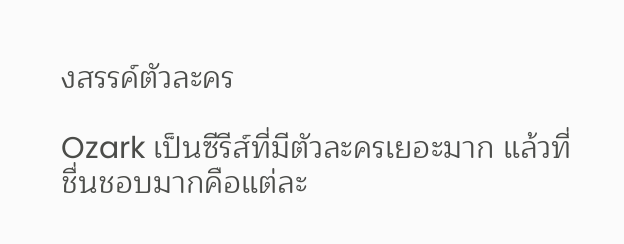งสรรค์ตัวละคร

Ozark เป็นซีรีส์ที่มีตัวละครเยอะมาก แล้วที่ชื่นชอบมากคือแต่ละ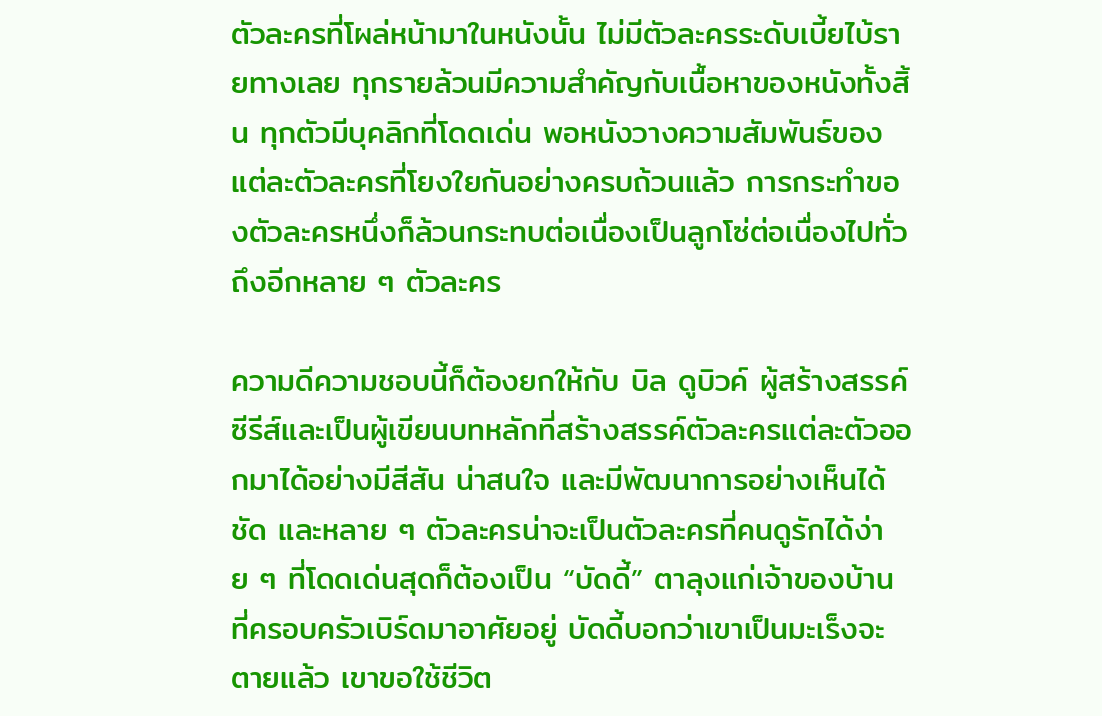ตัวละครที่โผล่หน้ามาในหนังนั้น ไม่มีตัวละครระดับเบี้ยไบ้รายทางเลย ทุกรายล้วนมีความสำคัญกับเนื้อหาของหนังทั้งสิ้น ทุกตัวมีบุคลิกที่โดดเด่น พอหนังวางความสัมพันธ์ของแต่ละตัวละครที่โยงใยกันอย่างครบถ้วนแล้ว การกระทำของตัวละครหนึ่งก็ล้วนกระทบต่อเนื่องเป็นลูกโซ่ต่อเนื่องไปทั่วถึงอีกหลาย ๆ ตัวละคร

ความดีความชอบนี้ก็ต้องยกให้กับ บิล ดูบิวค์ ผู้สร้างสรรค์ซีรีส์และเป็นผู้เขียนบทหลักที่สร้างสรรค์ตัวละครแต่ละตัวออกมาได้อย่างมีสีสัน น่าสนใจ และมีพัฒนาการอย่างเห็นได้ชัด และหลาย ๆ ตัวละครน่าจะเป็นตัวละครที่คนดูรักได้ง่าย ๆ ที่โดดเด่นสุดก็ต้องเป็น “บัดดี้” ตาลุงแก่เจ้าของบ้าน ที่ครอบครัวเบิร์ดมาอาศัยอยู่ บัดดี้บอกว่าเขาเป็นมะเร็งจะตายแล้ว เขาขอใช้ชีวิต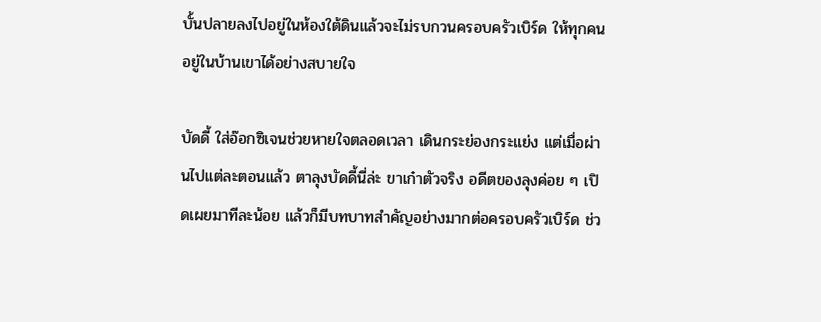บั้นปลายลงไปอยู่ในห้องใต้ดินแล้วจะไม่รบกวนครอบครัวเบิร์ด ให้ทุกคนอยู่ในบ้านเขาได้อย่างสบายใจ

บัดดี้ ใส่อ๊อกซิเจนช่วยหายใจตลอดเวลา เดินกระย่องกระแย่ง แต่เมื่อผ่านไปแต่ละตอนแล้ว ตาลุงบัดดี้นี่ล่ะ ขาเก๋าตัวจริง อดีตของลุงค่อย ๆ เปิดเผยมาทีละน้อย แล้วก็มีบทบาทสำคัญอย่างมากต่อครอบครัวเบิร์ด ช่ว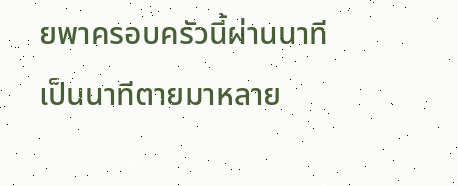ยพาครอบครัวนี้ผ่านนาทีเป็นนาทีตายมาหลาย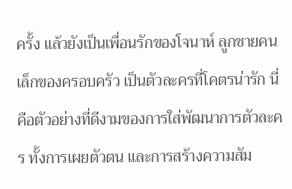ครั้ง แล้วยังเป็นเพื่อนรักของโจนาห์ ลูกชายคนเล็กของครอบครัว เป็นตัวละครที่โคตรน่ารัก นี่คือตัวอย่างที่ดีงามของการใส่พัฒนาการตัวละคร ทั้งการเผยตัวตน และการสร้างความสัม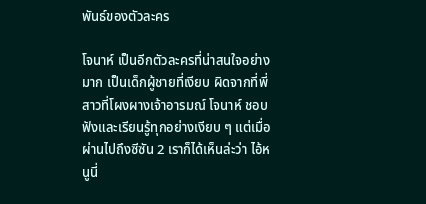พันธ์ของตัวละคร

โจนาห์ เป็นอีกตัวละครที่น่าสนใจอย่างมาก เป็นเด็กผู้ชายที่เงียบ ผิดจากที่พี่สาวที่โผงผางเจ้าอารมณ์ โจนาห์ ชอบฟังและเรียนรู้ทุกอย่างเงียบ ๆ แต่เมื่อผ่านไปถึงซีซัน 2 เราก็ได้เห็นล่ะว่า ไอ้หนูนี่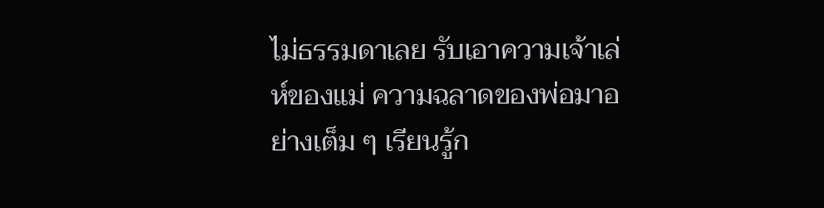ไม่ธรรมดาเลย รับเอาความเจ้าเล่ห์ของแม่ ความฉลาดของพ่อมาอย่างเต็ม ๆ เรียนรู้ก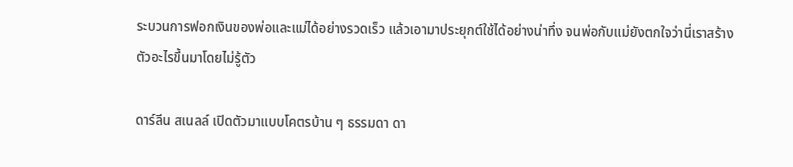ระบวนการฟอกเงินของพ่อและแม่ได้อย่างรวดเร็ว แล้วเอามาประยุกต์ใช้ได้อย่างน่าทึ่ง จนพ่อกับแม่ยังตกใจว่านี่เราสร้างตัวอะไรขึ้นมาโดยไม่รู้ตัว

ดาร์ลีน สเนลล์ เปิดตัวมาแบบโคตรบ้าน ๆ ธรรมดา ดา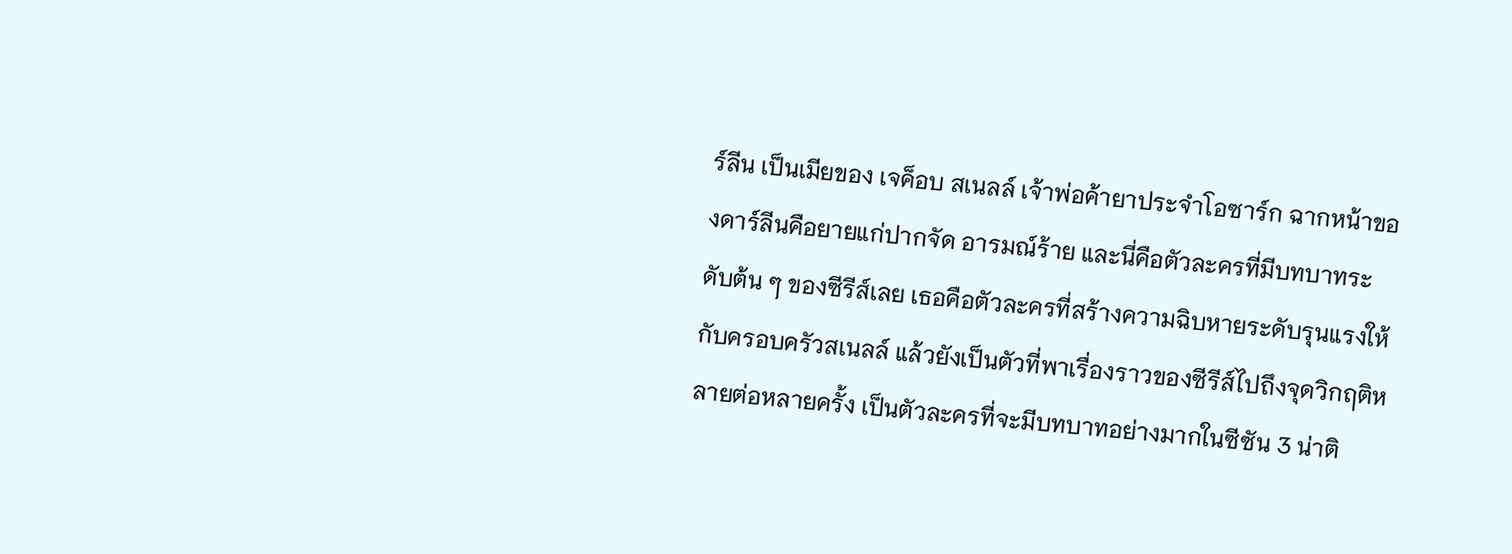ร์ลีน เป็นเมียของ เจค็อบ สเนลล์ เจ้าพ่อค้ายาประจำโอซาร์ก ฉากหน้าของดาร์ลีนคือยายแก่ปากจัด อารมณ์ร้าย และนี่คือตัวละครที่มีบทบาทระดับต้น ๆ ของซีรีส์เลย เธอคือตัวละครที่สร้างความฉิบหายระดับรุนแรงให้กับครอบครัวสเนลล์ แล้วยังเป็นตัวที่พาเรื่องราวของซีรีส์ไปถึงจุดวิกฤติหลายต่อหลายครั้ง เป็นตัวละครที่จะมีบทบาทอย่างมากในซีซัน 3 น่าติ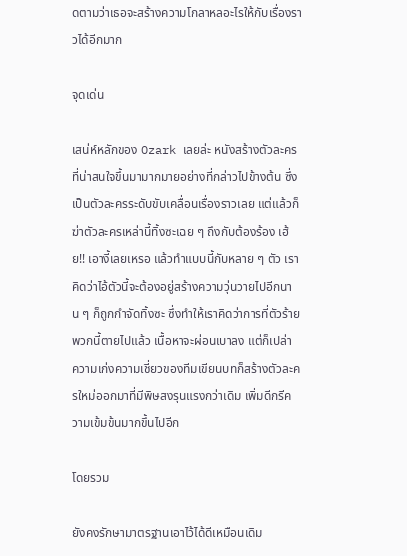ดตามว่าเธอจะสร้างความโกลาหลอะไรให้กับเรื่องราวได้อีกมาก

จุดเด่น

เสน่ห์หลักของ Ozark เลยล่ะ หนังสร้างตัวละครที่น่าสนใจขึ้นมามากมายอย่างที่กล่าวไปข้างต้น ซึ่งเป็นตัวละครระดับขับเคลื่อนเรื่องราวเลย แต่แล้วก็ฆ่าตัวละครเหล่านี้ทิ้งซะเฉย ๆ ถึงกับต้องร้อง เฮ้ย!! เอางี้เลยเหรอ แล้วทำแบบนี้กับหลาย ๆ ตัว เราคิดว่าไอ้ตัวนี้จะต้องอยู่สร้างความวุ่นวายไปอีกนาน ๆ ก็ถูกกำจัดทิ้งซะ ซึ่งทำให้เราคิดว่าการที่ตัวร้ายพวกนี้ตายไปแล้ว เนื้อหาจะผ่อนเบาลง แต่ก็เปล่า ความเก่งความเชี่ยวของทีมเขียนบทก็สร้างตัวละครใหม่ออกมาที่มีพิษสงรุนแรงกว่าเดิม เพิ่มดีกรีความเข้มข้นมากขึ้นไปอีก

โดยรวม

ยังคงรักษามาตรฐานเอาไว้ได้ดีเหมือนเดิม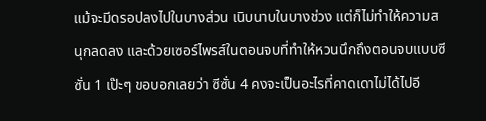แม้จะมีดรอปลงไปในบางส่วน เนิบนาบในบางช่วง แต่ก็ไม่ทำให้ความสนุกลดลง และด้วยเซอร์ไพรส์ในตอนจบที่ทำให้หวนนึกถึงตอนจบแบบซีซั่น 1 เป๊ะๆ ขอบอกเลยว่า ซีซั่น 4 คงจะเป็นอะไรที่คาดเดาไม่ได้ไปอี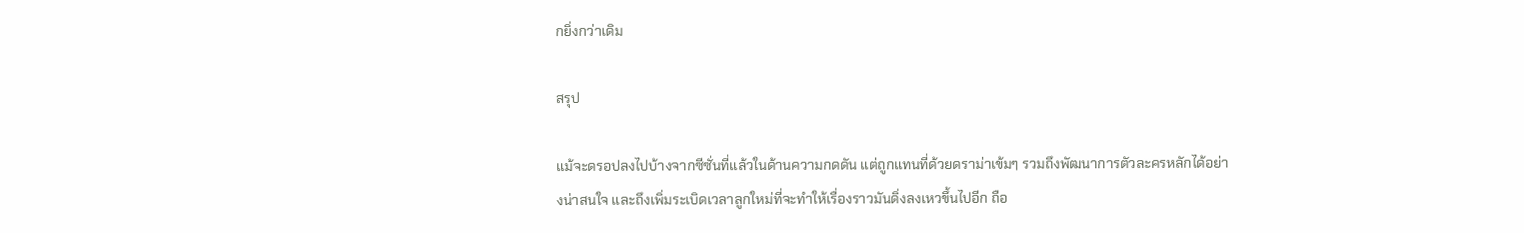กยิ่งกว่าเดิม

สรุป

แม้จะดรอปลงไปบ้างจากซีซั่นที่แล้วในด้านความกดดัน แต่ถูกแทนที่ด้วยดราม่าเข้มๆ รวมถึงพัฒนาการตัวละครหลักได้อย่างน่าสนใจ และถึงเพิ่มระเบิดเวลาลูกใหม่ที่จะทำให้เรื่องราวมันดิ่งลงเหวขึ้นไปอีก ถือ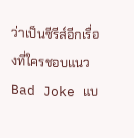ว่าเป็นซีรีส์อีกเรื่องที่ใครชอบแนว Bad Joke แบ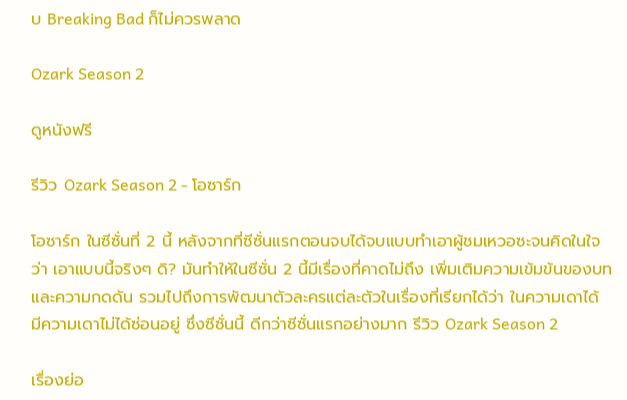บ Breaking Bad ก็ไม่ควรพลาด

Ozark Season 2

ดูหนังฟรี

รีวิว Ozark Season 2 - โอซาร์ก

โอซาร์ก ในซีซั่นที่ 2 นี้ หลังจากที่ซีซั่นแรกตอนจบได้จบแบบทำเอาผู้ชมเหวอซะจนคิดในใจว่า เอาแบบนี้จริงๆ ดิ? มันทำให้ในซีซั่น 2 นี้มีเรื่องที่คาดไม่ถึง เพิ่มเติมความเข้มข้นของบทและความกดดัน รวมไปถึงการพัฒนาตัวละครแต่ละตัวในเรื่องที่เรียกได้ว่า ในความเดาได้ มีความเดาไม่ได้ซ่อนอยู่ ซึ่งซีซั่นนี้ ดีกว่าซีซั่นแรกอย่างมาก รีวิว Ozark Season 2

เรื่องย่อ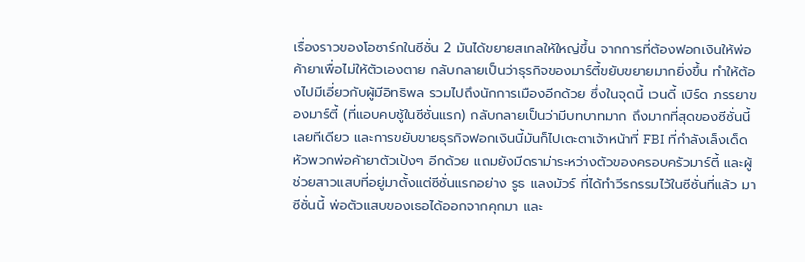เรื่องราวของโอซาร์กในซีซั่น 2 มันได้ขยายสเกลให้ใหญ่ขึ้น จากการที่ต้องฟอกเงินให้พ่อค้ายาเพื่อไม่ให้ตัวเองตาย กลับกลายเป็นว่าธุรกิจของมาร์ตี้ขยับขยายมากยิ่งขึ้น ทำให้ต้องไปมีเอี่ยวกับผู้มีอิทธิพล รวมไปถึงนักการเมืองอีกด้วย ซึ่งในจุดนี้ เวนดี้ เบิร์ด ภรรยาของมาร์ตี้ (ที่แอบคบชู้ในซีซั่นแรก) กลับกลายเป็นว่ามีบทบาทมาก ถึงมากที่สุดของซีซั่นนี้เลยทีเดียว และการขยับขายธุรกิจฟอกเงินนี้มันก็ไปเตะตาเจ้าหน้าที่ FBI ที่กำลังเล็งเด็ดหัวพวกพ่อค้ายาตัวเป้งๆ อีกด้วย แถมยังมีดราม่าระหว่างตัวของครอบครัวมาร์ตี้ และผู้ช่วยสาวแสบที่อยู่มาตั้งแต่ซีซั่นแรกอย่าง รูธ แลงมัวร์ ที่ได้ทำวีรกรรมไว้ในซีซั่นที่แล้ว มาซีซั่นนี้ พ่อตัวแสบของเธอได้ออกจากคุกมา และ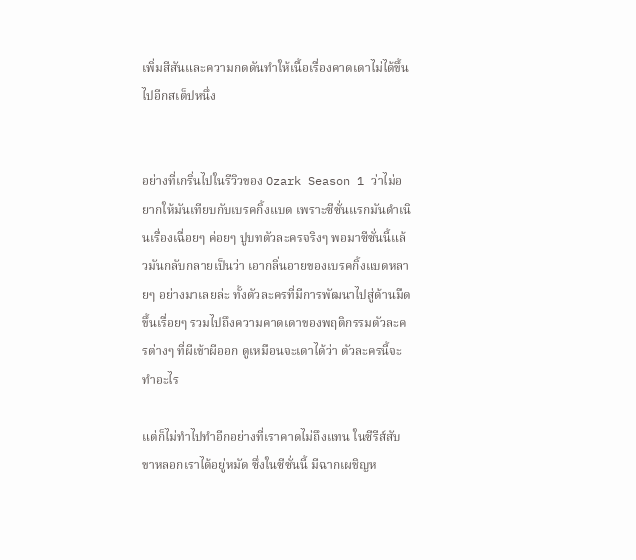เพิ่มสีสันและความกดดันทำให้เนื้อเรื่องคาดเดาไม่ได้ขึ้นไปอีกสเต็ปหนึ่ง


อย่างที่เกริ่นไปในรีวิวของ Ozark Season 1 ว่าไม่อยากให้มันเทียบกับเบรคกิ้งแบด เพราะซีซั่นแรกมันดำเนินเรื่องเฉื่อยๆ ค่อยๆ ปูบทตัวละครจริงๆ พอมาซีซั่นนี้แล้วมันกลับกลายเป็นว่า เอากลิ่นอายของเบรคกิ้งแบดหลายๆ อย่างมาเลยล่ะ ทั้งตัวละครที่มีการพัฒนาไปสู่ด้านมืดขึ้นเรื่อยๆ รวมไปถึงความคาดเดาของพฤติกรรมตัวละครต่างๆ ที่ผีเข้าผีออก ดูเหมือนจะเดาได้ว่า ตัวละครนี้จะทำอะไร

แต่ก็ไม่ทำไปทำอีกอย่างที่เราคาดไม่ถึงแทน ในซีรีส์สับขาหลอกเราได้อยู่หมัด ซึ่งในซีซั่นนี้ มีฉากเผชิญห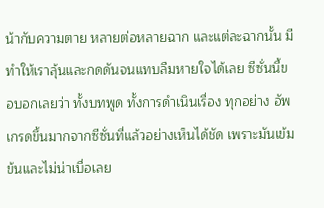น้ากับความตาย หลายต่อหลายฉาก และแต่ละฉากนั้น มีทำให้เราลุ้นและกดดันจนแทบลืมหายใจได้เลย ซีซั่นนี้ขอบอกเลยว่า ทั้งบทพูด ทั้งการดำเนินเรื่อง ทุกอย่าง อัพเกรดขึ้นมากจากซีซั่นที่แล้วอย่างเห็นได้ชัด เพราะมันเข้มข้นและไม่น่าเบื่อเลย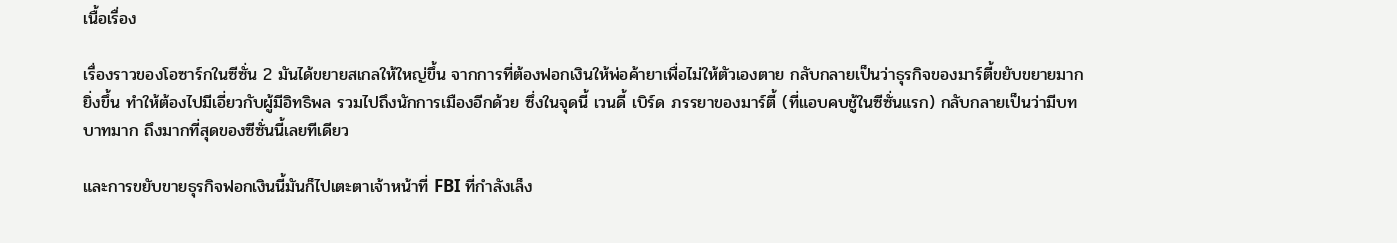เนื้อเรื่อง

เรื่องราวของโอซาร์กในซีซั่น 2 มันได้ขยายสเกลให้ใหญ่ขึ้น จากการที่ต้องฟอกเงินให้พ่อค้ายาเพื่อไม่ให้ตัวเองตาย กลับกลายเป็นว่าธุรกิจของมาร์ตี้ขยับขยายมากยิ่งขึ้น ทำให้ต้องไปมีเอี่ยวกับผู้มีอิทธิพล รวมไปถึงนักการเมืองอีกด้วย ซึ่งในจุดนี้ เวนดี้ เบิร์ด ภรรยาของมาร์ตี้ (ที่แอบคบชู้ในซีซั่นแรก) กลับกลายเป็นว่ามีบทบาทมาก ถึงมากที่สุดของซีซั่นนี้เลยทีเดียว

และการขยับขายธุรกิจฟอกเงินนี้มันก็ไปเตะตาเจ้าหน้าที่ FBI ที่กำลังเล็ง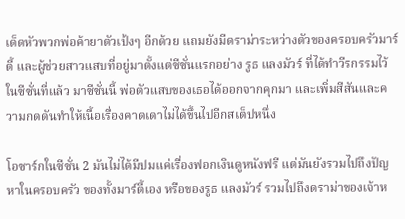เด็ดหัวพวกพ่อค้ายาตัวเป้งๆ อีกด้วย แถมยังมีดราม่าระหว่างตัวของครอบครัวมาร์ตี้ และผู้ช่วยสาวแสบที่อยู่มาตั้งแต่ซีซั่นแรกอย่าง รูธ แลงมัวร์ ที่ได้ทำวีรกรรมไว้ในซีซั่นที่แล้ว มาซีซั่นนี้ พ่อตัวแสบของเธอได้ออกจากคุกมา และเพิ่มสีสันและความกดดันทำให้เนื้อเรื่องคาดเดาไม่ได้ขึ้นไปอีกสเต็ปหนึ่ง

โอซาร์กในซีซั่น 2 มันไม่ได้มีปมแค่เรื่องฟอกเงินดูหนังฟรี แต่มันยังรวมไปถึงปัญหาในครอบครัว ของทั้งมาร์ตี้เอง หรือของรูธ แลงมัวร์ รวมไปถึงดราม่าของเจ้าห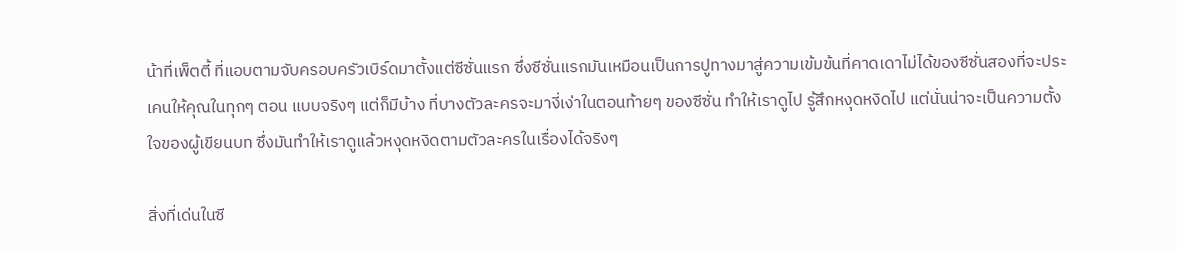น้าที่เพ็ตตี้ ที่แอบตามจับครอบครัวเบิร์ดมาตั้งแต่ซีซั่นแรก ซึ่งซีซั่นแรกมันเหมือนเป็นการปูทางมาสู่ความเข้มข้นที่คาดเดาไม่ได้ของซีซั่นสองที่จะประเคนให้คุณในทุกๆ ตอน แบบจริงๆ แต่ก็มีบ้าง ที่บางตัวละครจะมางี่เง่าในตอนท้ายๆ ของซีซั่น ทำให้เราดูไป รู้สึกหงุดหงิดไป แต่นั่นน่าจะเป็นความตั้งใจของผู้เขียนบท ซึ่งมันทำให้เราดูแล้วหงุดหงิดตามตัวละครในเรื่องได้จริงๆ

สิ่งที่เด่นในซี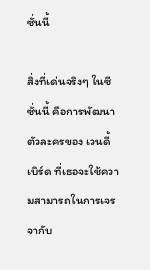ซั่นนี้

สิ่งที่เด่นจริงๆ ในซีซั่นนี้ คือการพัฒนาตัวละครของ เวนดี้ เบิร์ด ที่เธอจะใช้ความสามารถในการเจรจากับ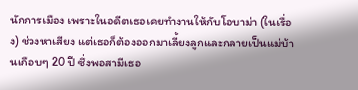นักการเมือง เพราะในอดีตเธอเคยทำงานให้กับโอบาม่า (ในเรื่อง) ช่วงหาเสียง แต่เธอก็ต้องออกมาเลี้ยงลูกและกลายเป็นแม่บ้านเกือบๆ 20 ปี ซึ่งพอสามีเธอ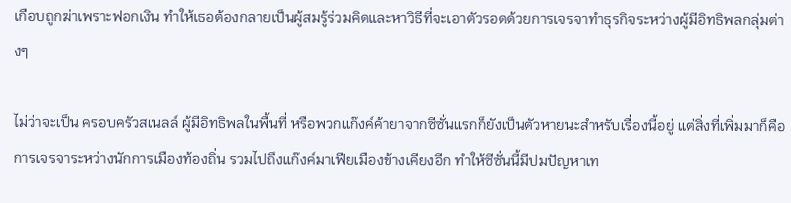เกือบถูกฆ่าเพราะฟอกเงิน ทำให้เธอต้องกลายเป็นผู้สมรู้ร่วมคิดและหาวิธีที่จะเอาตัวรอดด้วยการเจรจาทำธุรกิจระหว่างผู้มีอิทธิพลกลุ่มต่างๆ

ไม่ว่าจะเป็น ครอบครัวสเนลล์ ผู้มีอิทธิพลในพื้นที่ หรือพวกแก๊งค์ค้ายาจากซีซั่นแรกก็ยังเป็นตัวหายนะสำหรับเรื่องนี้อยู่ แต่สิ่งที่เพิ่มมาก็คือ การเจรจาระหว่างนักการเมืองท้องถิ่น รวมไปถึงแก๊งค์มาเฟียเมืองข้างเคียงอีก ทำให้ซีซั่นนี้มีปมปัญหาเท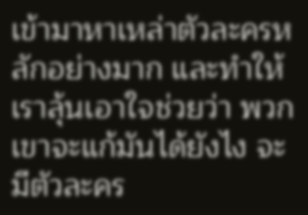เข้ามาหาเหล่าตัวละครหลักอย่างมาก และทำให้เราลุ้นเอาใจช่วยว่า พวกเขาจะแก้มันได้ยังไง จะมีตัวละคร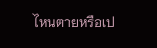ไหนตายหรือเป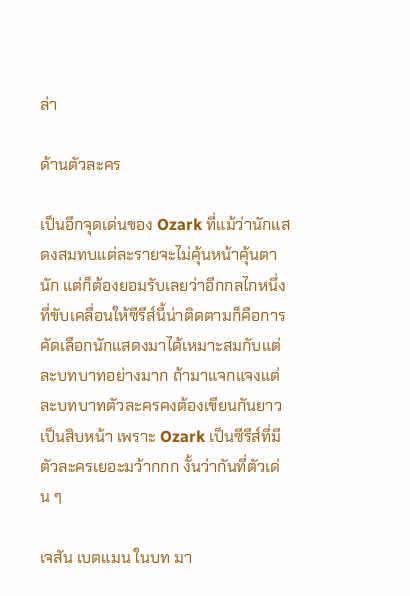ล่า

ด้านตัวละคร

เป็นอีกจุดเด่นของ Ozark ที่แม้ว่านักแสดงสมทบแต่ละรายจะไม่คุ้นหน้าคุ้นตานัก แต่ก็ต้องยอมรับเลยว่าอีกกลไกหนึ่งที่ขับเคลื่อนให้ซีรีส์นี้น่าติดตามก็คือการคัดเลือกนักแสดงมาได้เหมาะสมกับแต่ละบทบาทอย่างมาก ถ้ามาแจกแจงแต่ละบทบาทตัวละครคงต้องเขียนกันยาวเป็นสิบหน้า เพราะ Ozark เป็นซีรีส์ที่มีตัวละครเยอะมว้ากกก งั้นว่ากันที่ตัวเด่น ๆ

เจสัน เบตแมน ในบท มา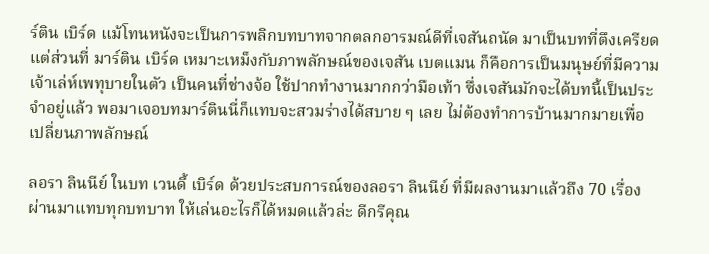ร์ติน เบิร์ด แม้โทนหนังจะเป็นการพลิกบทบาทจากตลกอารมณ์ดีที่เจสันถนัด มาเป็นบทที่ตึงเครียด แต่ส่วนที่ มาร์ติน เบิร์ด เหมาะเหม็งกับภาพลักษณ์ของเจสัน เบตแมน ก็คือการเป็นมนุษย์ที่มีความเจ้าเล่ห์เพทุบายในตัว เป็นคนที่ช่างจ้อ ใช้ปากทำงานมากกว่ามือเท้า ซึ่งเจสันมักจะได้บทนี้เป็นประจำอยู่แล้ว พอมาเจอบทมาร์ตินนี่ก็แทบจะสวมร่างได้สบาย ๆ เลย ไม่ต้องทำการบ้านมากมายเพื่อเปลี่ยนภาพลักษณ์

ลอรา ลินนีย์ ในบท เวนดี้ เบิร์ด ด้วยประสบการณ์ของลอรา ลินนีย์ ที่มีผลงานมาแล้วถึง 70 เรื่อง ผ่านมาแทบทุกบทบาท ให้เล่นอะไรก็ได้หมดแล้วล่ะ ดีกรีคุณ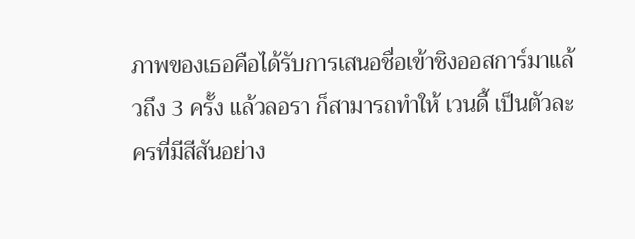ภาพของเธอคือได้รับการเสนอชื่อเข้าชิงออสการ์มาแล้วถึง 3 ครั้ง แล้วลอรา ก็สามารถทำให้ เวนดี้ เป็นตัวละครที่มีสีสันอย่าง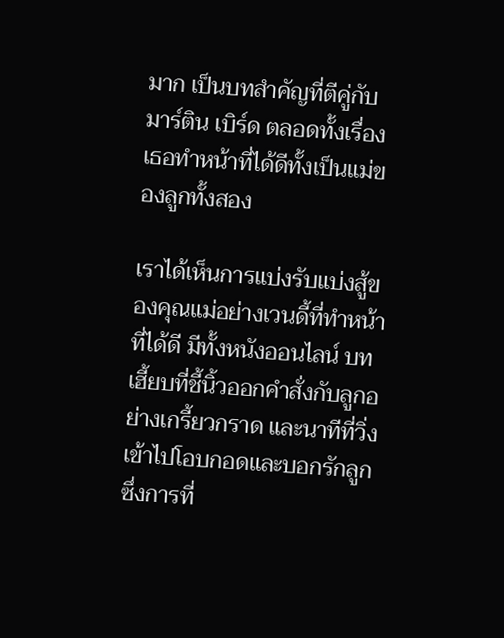มาก เป็นบทสำคัญที่ตีคู่กับ มาร์ติน เบิร์ด ตลอดทั้งเรื่อง เธอทำหน้าที่ได้ดีทั้งเป็นแม่ของลูกทั้งสอง

เราได้เห็นการแบ่งรับแบ่งสู้ของคุณแม่อย่างเวนดี้ที่ทำหน้าที่ได้ดี มีทั้งหนังออนไลน์ บทเฮี้ยบที่ชี้นิ้วออกคำสั่งกับลูกอย่างเกรี้ยวกราด และนาทีที่วิ่งเข้าไปโอบกอดและบอกรักลูก ซึ่งการที่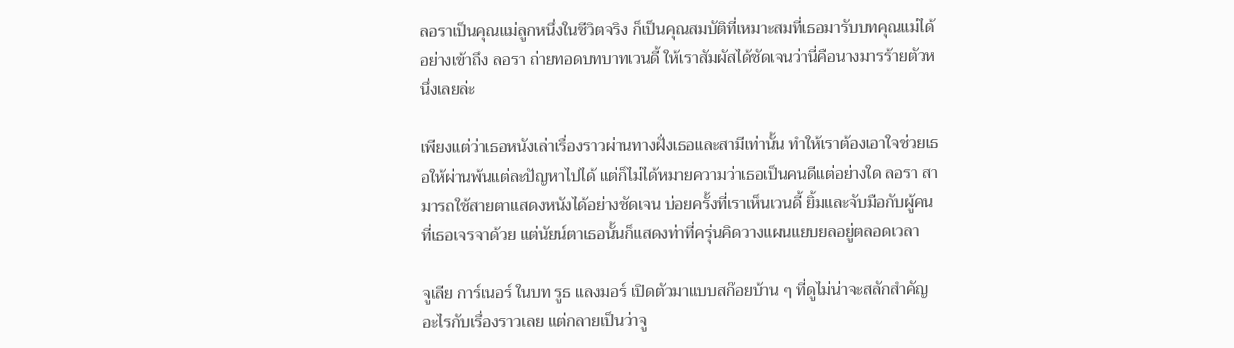ลอราเป็นคุณแม่ลูกหนึ่งในชีวิตจริง ก็เป็นคุณสมบัติที่เหมาะสมที่เธอมารับบทคุณแม่ได้อย่างเข้าถึง ลอรา ถ่ายทอดบทบาทเวนดี้ ให้เราสัมผัสได้ชัดเจนว่านี่คือนางมารร้ายตัวหนึ่งเลยล่ะ

เพียงแต่ว่าเธอหนังเล่าเรื่องราวผ่านทางฝั่งเธอและสามีเท่านั้น ทำให้เราต้องเอาใจช่วยเธอให้ผ่านพ้นแต่ละปัญหาไปได้ แต่ก็ไม่ได้หมายความว่าเธอเป็นคนดีแต่อย่างใด ลอรา สามารถใช้สายตาแสดงหนังได้อย่างชัดเจน บ่อยครั้งที่เราเห็นเวนดี้ ยิ้มและจับมือกับผู้คนที่เธอเจรจาด้วย แต่นัยน์ตาเธอนั้นก็แสดงท่าที่ครุ่นคิดวางแผนแยบยลอยู่ตลอดเวลา

จูเลีย การ์เนอร์ ในบท รูธ แลงมอร์ เปิดตัวมาแบบสก๊อยบ้าน ๆ ที่ดูไม่น่าจะสลักสำคัญอะไรกับเรื่องราวเลย แต่กลายเป็นว่าจู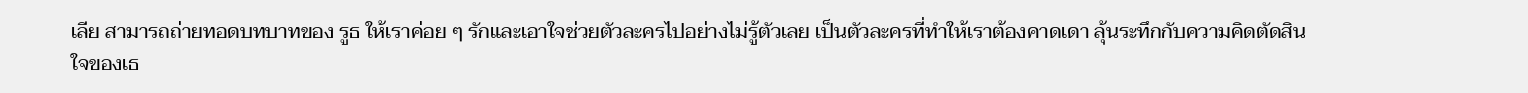เลีย สามารถถ่ายทอดบทบาทของ รูธ ให้เราค่อย ๆ รักและเอาใจช่วยตัวละครไปอย่างไม่รู้ตัวเลย เป็นตัวละครที่ทำให้เราต้องคาดเดา ลุ้นระทึกกับความคิดตัดสินใจของเธ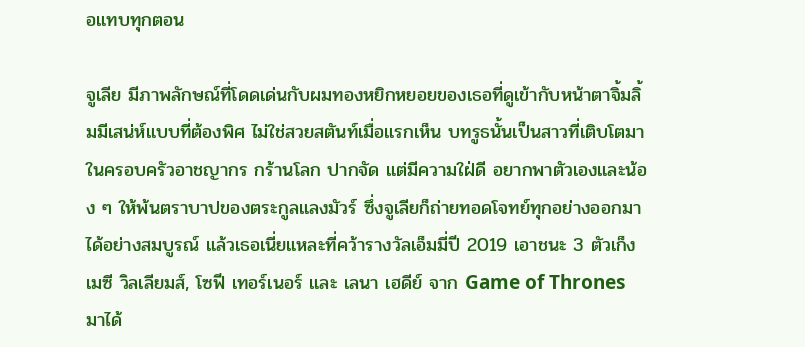อแทบทุกตอน

จูเลีย มีภาพลักษณ์ที่โดดเด่นกับผมทองหยิกหยอยของเธอที่ดูเข้ากับหน้าตาจิ้มลิ้มมีเสน่ห์แบบที่ต้องพิศ ไม่ใช่สวยสตันท์เมื่อแรกเห็น บทรูธนั้นเป็นสาวที่เติบโตมาในครอบครัวอาชญากร กร้านโลก ปากจัด แต่มีความใฝ่ดี อยากพาตัวเองและน้อง ๆ ให้พ้นตราบาปของตระกูลแลงมัวร์ ซึ่งจูเลียก็ถ่ายทอดโจทย์ทุกอย่างออกมาได้อย่างสมบูรณ์ แล้วเธอเนี่ยแหละที่คว้ารางวัลเอ็มมี่ปี 2019 เอาชนะ 3 ตัวเก็ง เมซี วิลเลียมส์, โซฟี เทอร์เนอร์ และ เลนา เฮดีย์ จาก Game of Thrones มาได้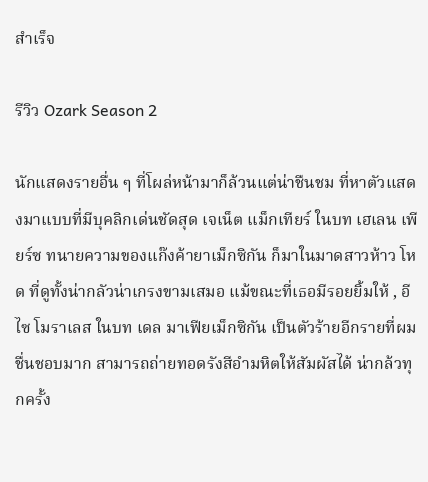สำเร็จ

รีวิว Ozark Season 2

นักแสดงรายอื่น ๆ ที่โผล่หน้ามาก็ล้วนแต่น่าชืนชม ที่หาตัวแสดงมาแบบที่มีบุคลิกเด่นชัดสุด เจเน็ต แม็กเทียร์ ในบท เฮเลน เพียร์ซ ทนายความของแก๊งค้ายาเม็กซิกัน ก็มาในมาดสาวห้าว โหด ที่ดูทั้งน่ากลัวน่าเกรงขามเสมอ แม้ขณะที่เธอมีรอยยิ้มให้ , อีไซ โมราเลส ในบท เดล มาเฟียเม็กซิกัน เป็นตัวร้ายอีกรายที่ผมชื่นชอบมาก สามารถถ่ายทอดรังสีอำมหิตให้สัมผัสได้ น่ากล้วทุกครั้ง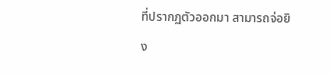ที่ปรากฏตัวออกมา สามารถจ่อยิง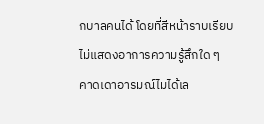กบาลคนได้ โดยที่สีหน้าราบเรียบไม่แสดงอาการความรู้สึกใด ๆ คาดเดาอารมณ์ไมได้เล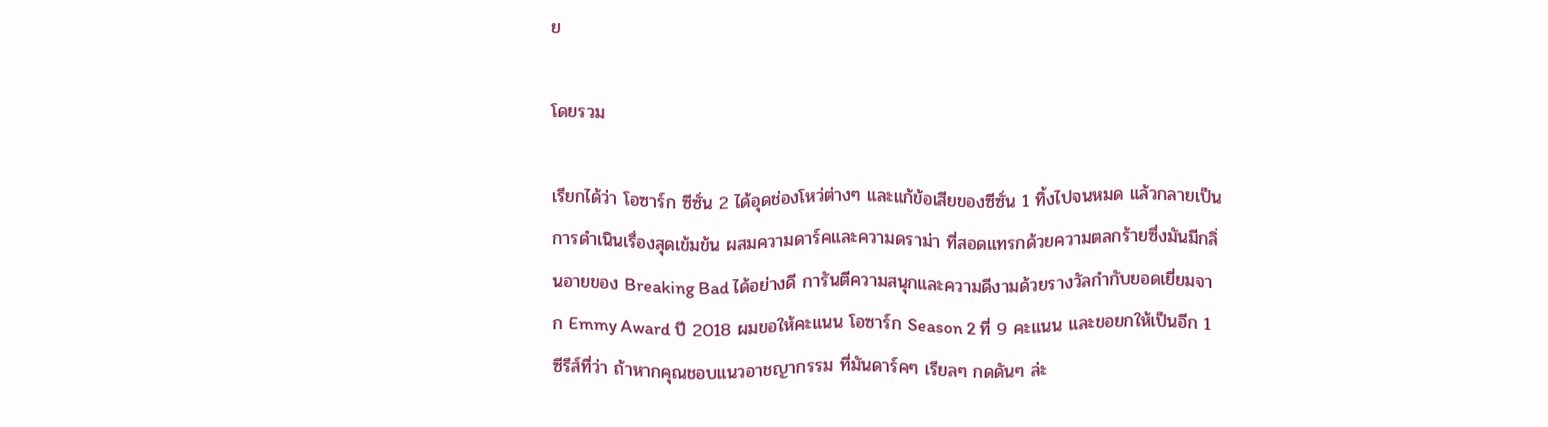ย

โดยรวม

เรียกได้ว่า โอซาร์ก ซีซั่น 2 ได้อุดช่องโหว่ต่างๆ และแก้ข้อเสียของซีซั่น 1 ทิ้งไปจนหมด แล้วกลายเป็นการดำเนินเรื่องสุดเข้มข้น ผสมความดาร์คและความดราม่า ที่สอดแทรกด้วยความตลกร้ายซึ่งมันมีกลิ่นอายของ Breaking Bad ได้อย่างดี การันตีความสนุกและความดีงามด้วยรางวัลกำกับยอดเยี่ยมจาก Emmy Award ปี 2018 ผมขอให้คะแนน โอซาร์ก Season 2 ที่ 9 คะแนน และขอยกให้เป็นอีก 1 ซีรีส์ที่ว่า ถ้าหากคุณชอบแนวอาชญากรรม ที่มันดาร์คๆ เรียลๆ กดดันๆ ล่ะ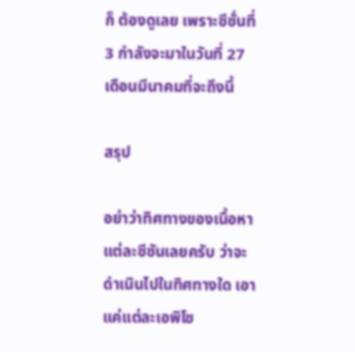ก็ ต้องดูเลย เพราะซีซั่นที่ 3 กำลังจะมาในวันที่ 27 เดือนมีนาคมที่จะถึงนี้

สรุป

อย่าว่าทิศทางของเนื้อหาแต่ละซีซันเลยครับ ว่าจะดำเนินไปในทิศทางใด เอาแค่แต่ละเอพิโซ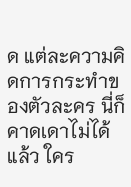ด แต่ละความคิดการกระทำของตัวละคร นี่ก็คาดเดาไม่ได้แล้ว ใคร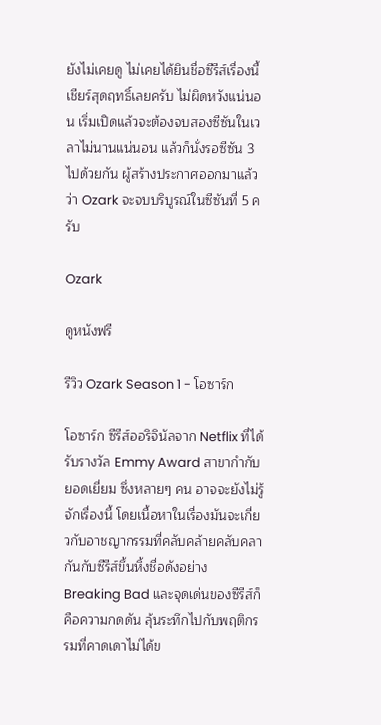ยังไม่เคยดู ไม่เคยได้ยินชื่อซีรีส์เรื่องนี้ เชียร์สุดฤทธิ์เลยครับ ไม่ผิดหวังแน่นอน เริ่มเปิดแล้วจะต้องจบสองซีซันในเวลาไม่นานแน่นอน แล้วก็นั่งรอซีซัน 3 ไปด้วยกัน ผู้สร้างประกาศออกมาแล้วว่า Ozark จะจบบริบูรณ์ในซีซันที่ 5 ครับ

Ozark

ดูหนังฟรี

รีวิว Ozark Season 1 - โอซาร์ก

โอซาร์ก ซีรีส์ออริจินัลจาก Netflix ที่ได้รับรางวัล Emmy Award สาขากำกับยอดเยี่ยม ซึ่งหลายๆ คน อาจจะยังไม่รู้จักเรื่องนี้ โดยเนื้อหาในเรื่องมันจะเกี่ยวกับอาชญากรรมที่คลับคล้ายคลับคลากันกับซีรีส์ขึ้นหิ้งชื่อดังอย่าง Breaking Bad และจุดเด่นของซีรีส์ก็คือความกดดัน ลุ้นระทึกไปกับพฤติกรรมที่คาดเดาไม่ได้ข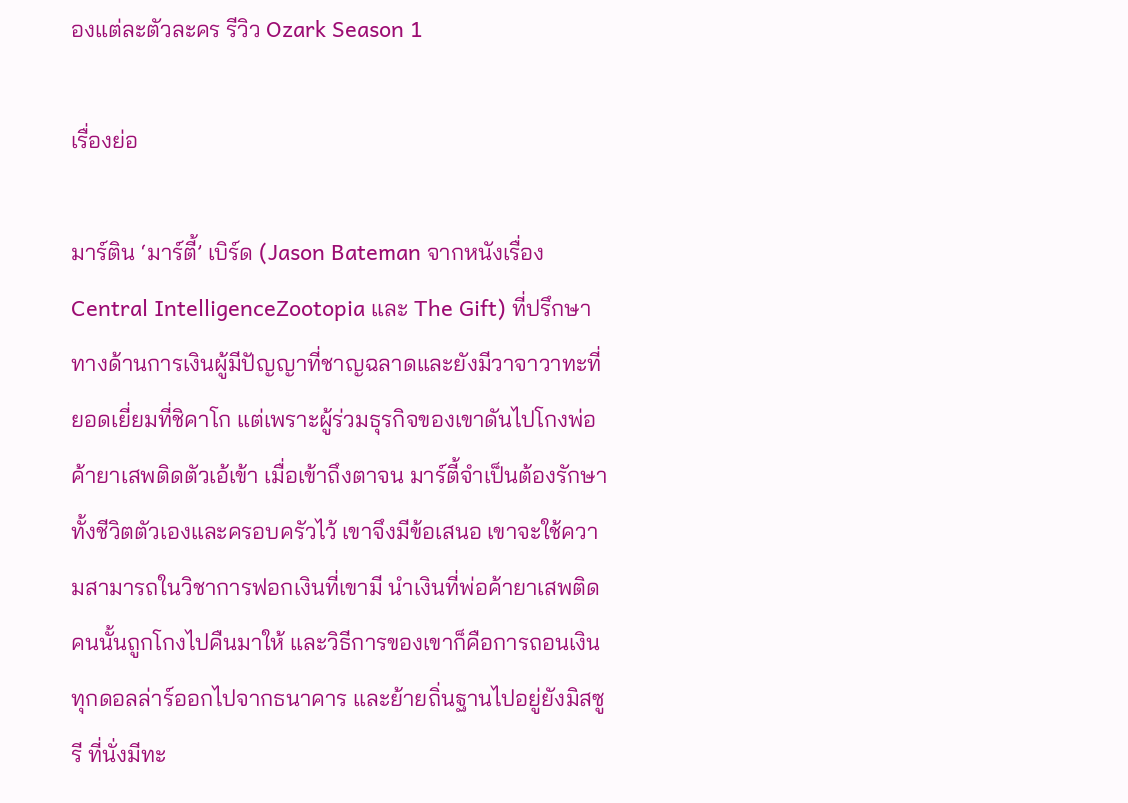องแต่ละตัวละคร รีวิว Ozark Season 1

เรื่องย่อ

มาร์ติน ‘มาร์ตี้’ เบิร์ด (Jason Bateman จากหนังเรื่อง Central IntelligenceZootopia และ The Gift) ที่ปรึกษาทางด้านการเงินผู้มีปัญญาที่ชาญฉลาดและยังมีวาจาวาทะที่ยอดเยี่ยมที่ชิคาโก แต่เพราะผู้ร่วมธุรกิจของเขาดันไปโกงพ่อค้ายาเสพติดตัวเอ้เข้า เมื่อเข้าถึงตาจน มาร์ตี้จำเป็นต้องรักษาทั้งชีวิตตัวเองและครอบครัวไว้ เขาจึงมีข้อเสนอ เขาจะใช้ความสามารถในวิชาการฟอกเงินที่เขามี นำเงินที่พ่อค้ายาเสพติดคนนั้นถูกโกงไปคืนมาให้ และวิธีการของเขาก็คือการถอนเงินทุกดอลล่าร์ออกไปจากธนาคาร และย้ายถิ่นฐานไปอยู่ยังมิสซูรี ที่นั่งมีทะ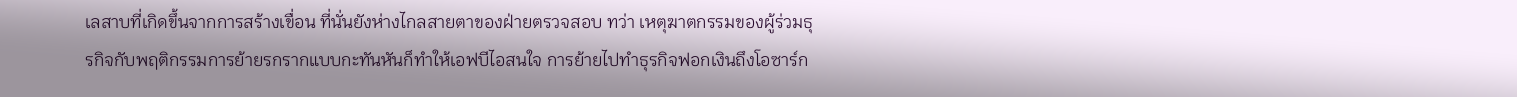เลสาบที่เกิดขึ้นจากการสร้างเขื่อน ที่นั่นยังห่างไกลสายตาของฝ่ายตรวจสอบ ทว่า เหตุฆาตกรรมของผู้ร่วมธุรกิจกับพฤติกรรมการย้ายรกรากแบบกะทันหันก็ทำให้เอฟบีไอสนใจ การย้ายไปทำธุรกิจฟอกเงินถึงโอซาร์ก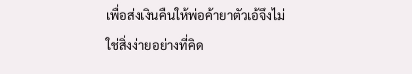เพื่อส่งเงินคืนให้พ่อค้ายาตัวเอ้จึงไม่ใช่สิ่งง่ายอย่างที่คิด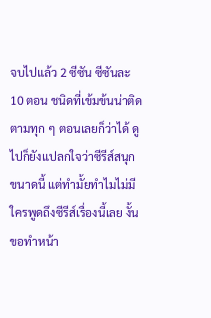จบไปแล้ว 2 ซีซัน ซีซันละ 10 ตอน ชนิดที่เข้มข้นน่าติดตามทุก ๆ ตอนเลยก็ว่าได้ ดูไปก็ยังแปลกใจว่าซีรีส์สนุกขนาดนี้ แต่ทำมั้ยทำไมไม่มีใครพูดถึงซีรีส์เรื่องนี้เลย งั้นขอทำหน้า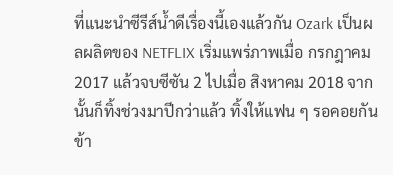ที่แนะนำซีรีส์น้ำดีเรื่องนี้เองแล้วกัน Ozark เป็นผลผลิตของ NETFLIX เริ่มแพร่ภาพเมื่อ กรกฎาคม 2017 แล้วจบซีซัน 2 ไปเมื่อ สิงหาคม 2018 จากนั้นก็ทิ้งช่วงมาปีกว่าแล้ว ทิ้งให้แฟน ๆ รอคอยกันข้า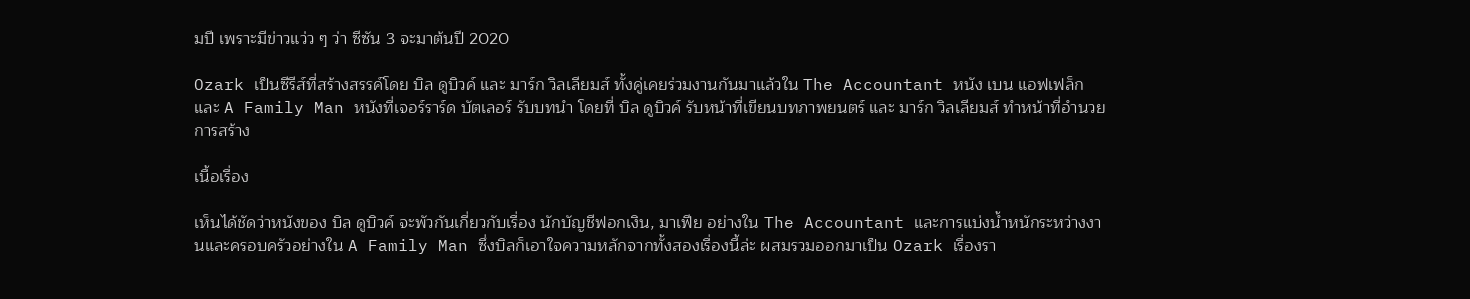มปี เพราะมีข่าวแว่ว ๆ ว่า ซีซัน 3 จะมาต้นปี 2020

Ozark เป็นซีรีส์ที่สร้างสรรค์โดย บิล ดูบิวค์ และ มาร์ก วิลเลียมส์ ทั้งคู่เคยร่วมงานกันมาแล้วใน The Accountant หนัง เบน แอฟเฟล็ก และ A Family Man หนังที่เจอร์ราร์ด บัตเลอร์ รับบทนำ โดยที่ บิล ดูบิวค์ รับหน้าที่เขียนบทภาพยนตร์ และ มาร์ก วิลเลียมส์ ทำหน้าที่อำนวยการสร้าง

เนื้อเรื่อง

เห็นได้ชัดว่าหนังของ บิล ดูบิวค์ จะพัวกันเกี่ยวกับเรื่อง นักบัญชีฟอกเงิน, มาเฟีย อย่างใน The Accountant และการแบ่งน้ำหนักระหว่างงานและครอบครัวอย่างใน A Family Man ซึ่งบิลก็เอาใจความหลักจากทั้งสองเรื่องนี้ล่ะ ผสมรวมออกมาเป็น Ozark เรื่องรา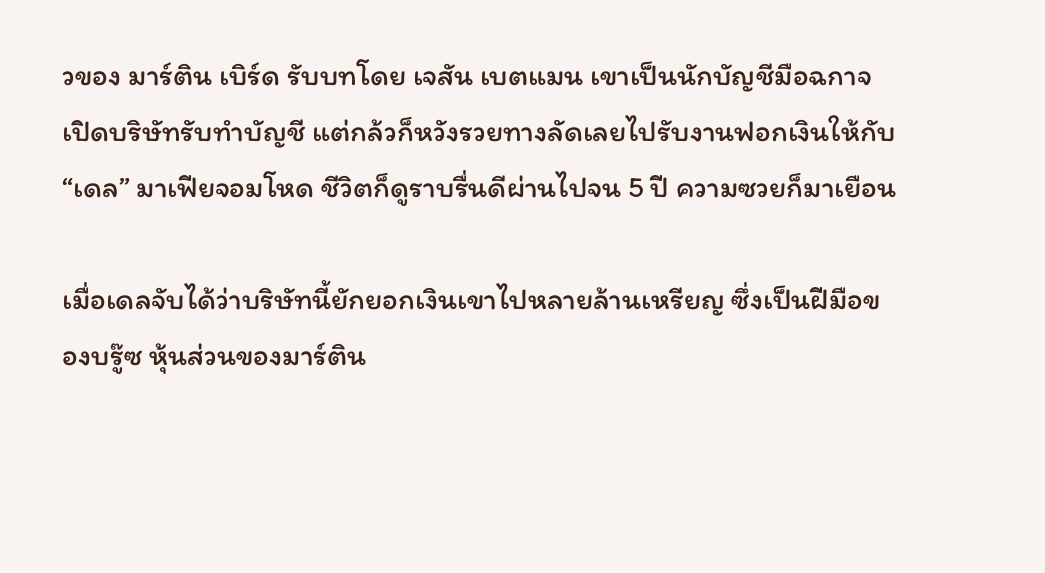วของ มาร์ติน เบิร์ด รับบทโดย เจสัน เบตแมน เขาเป็นนักบัญชีมือฉกาจเปิดบริษัทรับทำบัญชี แต่กล้วก็หวังรวยทางลัดเลยไปรับงานฟอกเงินให้กับ “เดล” มาเฟียจอมโหด ชีวิตก็ดูราบรื่นดีผ่านไปจน 5 ปี ความซวยก็มาเยือน

เมื่อเดลจับได้ว่าบริษัทนี้ยักยอกเงินเขาไปหลายล้านเหรียญ ซึ่งเป็นฝีมือของบรู๊ซ หุ้นส่วนของมาร์ติน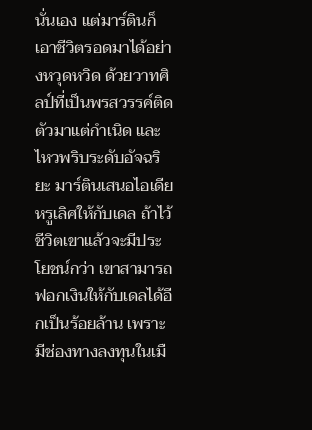นั่นเอง แต่มาร์ตินก็เอาชีวิตรอดมาได้อย่างหวุดหวิด ด้วยวาทศิลป์ที่เป็นพรสวรรค์ติดตัวมาแต่กำเนิด และไหวพริบระดับอัจฉริยะ มาร์ตินเสนอไอเดียหรูเลิศให้กับเดล ถ้าไว้ชีวิตเขาแล้วจะมีประโยชน์กว่า เขาสามารถฟอกเงินให้กับเดลได้อีกเป็นร้อยล้าน เพราะมีช่องทางลงทุนในเมื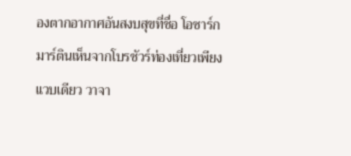องตากอากาศอันสงบสุขที่ชื่อ โอซาร์ก มาร์ตินเห็นจากโบรชัวร์ท่องเที่ยวเพียงแวบเดียว วาจา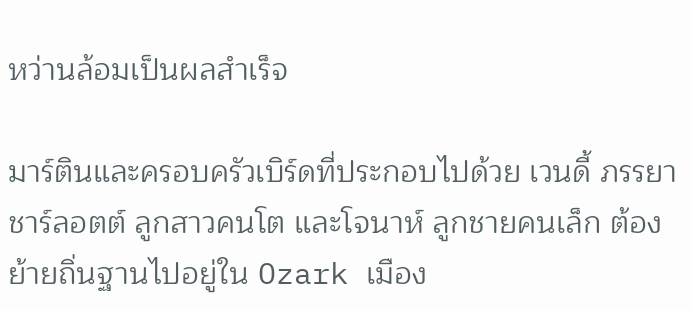หว่านล้อมเป็นผลสำเร็จ

มาร์ตินและครอบครัวเบิร์ดที่ประกอบไปด้วย เวนดี้ ภรรยา ชาร์ลอตต์ ลูกสาวคนโต และโจนาห์ ลูกชายคนเล็ก ต้องย้ายถิ่นฐานไปอยู่ใน Ozark เมือง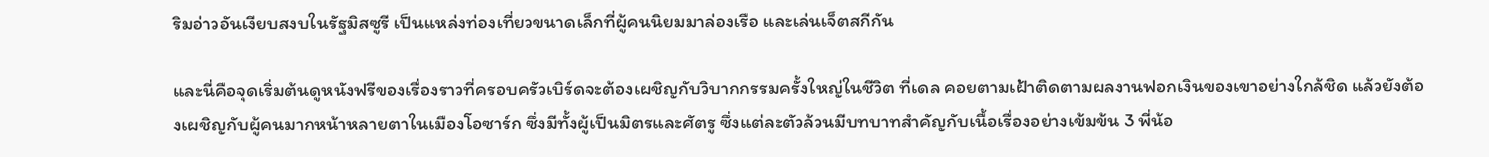ริมอ่าวอันเงียบสงบในรัฐมิสซูรี เป็นแหล่งท่องเที่ยวขนาดเล็กที่ผู้คนนิยมมาล่องเรือ และเล่นเจ็ตสกีกัน

และนี่คือจุดเริ่มต้นดูหนังฟรีของเรื่องราวที่ครอบครัวเบิร์ดจะต้องเผชิญกับวิบากกรรมครั้งใหญ่ในชีวิต ที่เดล คอยตามเฝ้าติดตามผลงานฟอกเงินของเขาอย่างใกล้ชิด แล้วยังต้องเผชิญกับผู้คนมากหน้าหลายตาในเมืองโอซาร์ก ซึ่งมีทั้งผู้เป็นมิตรและศัตรู ซึ่งแต่ละตัวล้วนมีบทบาทสำคัญกับเนื้อเรื่องอย่างเข้มข้น 3 พี่น้อ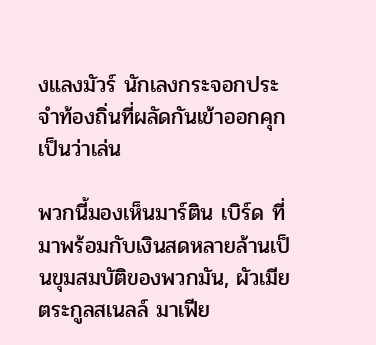งแลงมัวร์ นักเลงกระจอกประจำท้องถิ่นที่ผลัดกันเข้าออกคุกเป็นว่าเล่น

พวกนี้มองเห็นมาร์ติน เบิร์ด ที่มาพร้อมกับเงินสดหลายล้านเป็นขุมสมบัติของพวกมัน, ผัวเมียตระกูลสเนลล์ มาเฟีย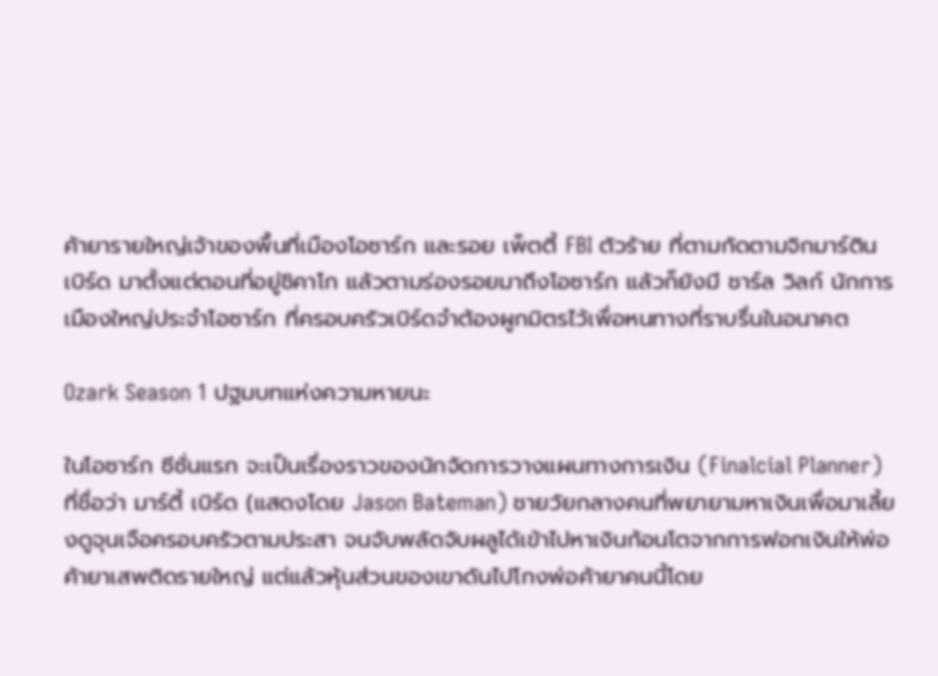ค้ายารายใหญ่เจ้าของพื้นที่เมืองโอซาร์ก และรอย เพ็ตตี้ FBI ตัวร้าย ที่ตามกัดตามจิกมาร์ติน เบิร์ด มาตั้งแต่ตอนที่อยู่ชิคาโก แล้วตามร่องรอยมาถึงโอซาร์ก แล้วก็ยังมี ชาร์ล วิลก์ นักการเมืองใหญ่ประจำโอซาร์ก ที่ครอบครัวเบิร์ดจำต้องผูกมิตรไว้เพื่อหนทางที่ราบรื่นในอนาคต

Ozark Season 1 ปฐมบทแห่งความหายนะ

ในโอซาร์ก ซีซั่นแรก จะเป็นเรื่องราวของนักจัดการวางแผนทางการเงิน (Finalcial Planner) ที่ชื่อว่า มาร์ตี้ เบิร์ด (แสดงโดย Jason Bateman) ชายวัยกลางคนที่พยายามหาเงินเพื่อมาเลี้ยงดูจุนเจือครอบครัวตามประสา จนจับพลัดจับผลูได้เข้าไปหาเงินก้อนโตจากการฟอกเงินให้พ่อค้ายาเสพติดรายใหญ่ แต่แล้วหุ้นส่วนของเขาดันไปโกงพ่อค้ายาคนนี้โดย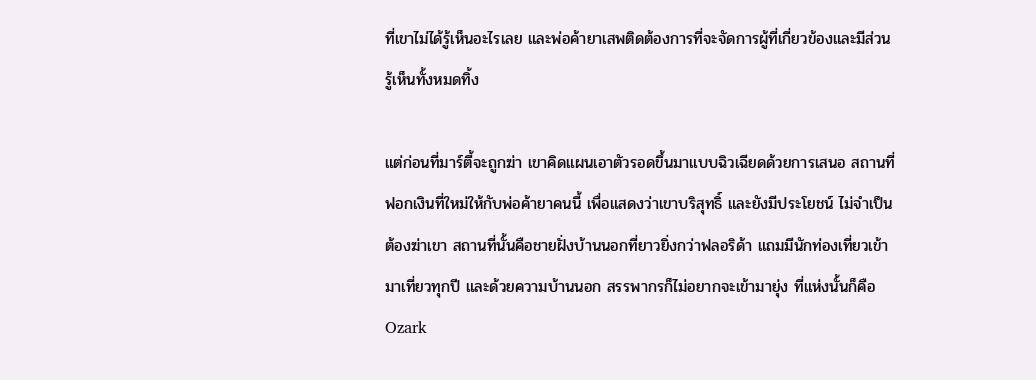ที่เขาไม่ได้รู้เห็นอะไรเลย และพ่อค้ายาเสพติดต้องการที่จะจัดการผู้ที่เกี่ยวข้องและมีส่วนรู้เห็นทั้งหมดทิ้ง

แต่ก่อนที่มาร์ตี้จะถูกฆ่า เขาคิดแผนเอาตัวรอดขึ้นมาแบบฉิวเฉียดด้วยการเสนอ สถานที่ฟอกเงินที่ใหม่ให้กับพ่อค้ายาคนนี้ เพื่อแสดงว่าเขาบริสุทธิ์ และยังมีประโยชน์ ไม่จำเป็นต้องฆ่าเขา สถานที่นั้นคือชายฝั่งบ้านนอกที่ยาวยิ่งกว่าฟลอริด้า แถมมีนักท่องเที่ยวเข้ามาเที่ยวทุกปี และด้วยความบ้านนอก สรรพากรก็ไม่อยากจะเข้ามายุ่ง ที่แห่งนั้นก็คือ Ozark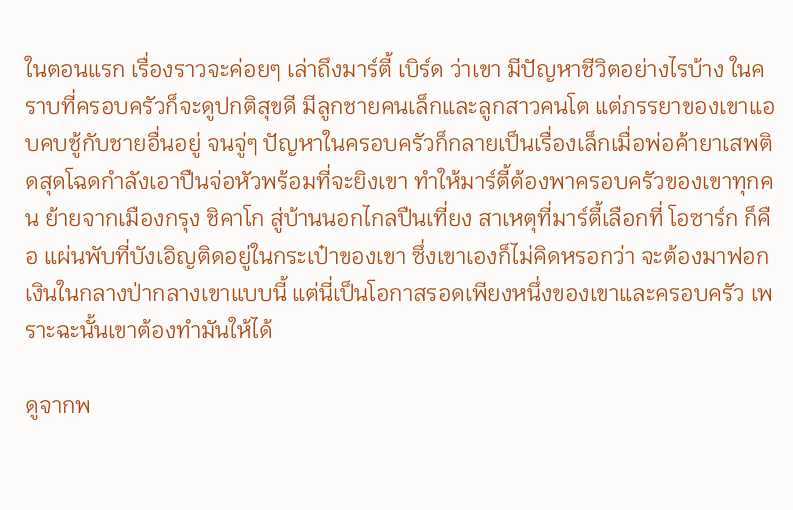ในตอนแรก เรื่องราวจะค่อยๆ เล่าถึงมาร์ตี้ เบิร์ด ว่าเขา มีปัญหาชีวิตอย่างไรบ้าง ในคราบที่ครอบครัวก็จะดูปกติสุขดี มีลูกชายคนเล็กและลูกสาวคนโต แต่ภรรยาของเขาแอบคบชู้กับชายอื่นอยู่ จนจู่ๆ ปัญหาในครอบครัวก็กลายเป็นเรื่องเล็กเมื่อพ่อค้ายาเสพติดสุดโฉดกำลังเอาปืนจ่อหัวพร้อมที่จะยิงเขา ทำให้มาร์ตี้ต้องพาครอบครัวของเขาทุกคน ย้ายจากเมืองกรุง ชิคาโก สู่บ้านนอกไกลปืนเที่ยง สาเหตุที่มาร์ตี้เลือกที่ โอซาร์ก ก็คือ แผ่นพับที่บังเอิญติดอยู่ในกระเป๋าของเขา ซึ่งเขาเองก็ไม่คิดหรอกว่า จะต้องมาฟอกเงินในกลางป่ากลางเขาแบบนี้ แต่นี่เป็นโอกาสรอดเพียงหนึ่งของเขาและครอบครัว เพราะฉะนั้นเขาต้องทำมันให้ได้

ดูจากพ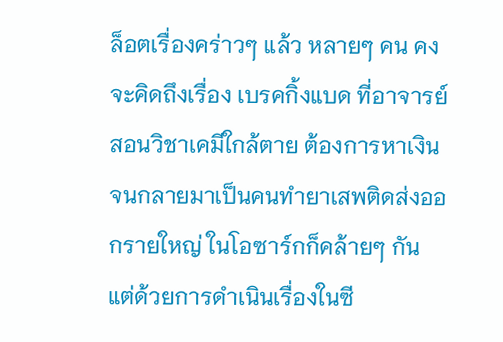ล็อตเรื่องคร่าวๆ แล้ว หลายๆ คน คงจะคิดถึงเรื่อง เบรคกิ้งแบด ที่อาจารย์สอนวิชาเคมีใกล้ตาย ต้องการหาเงินจนกลายมาเป็นคนทำยาเสพติดส่งออกรายใหญ่ ในโอซาร์กก็คล้ายๆ กัน แต่ด้วยการดำเนินเรื่องในซี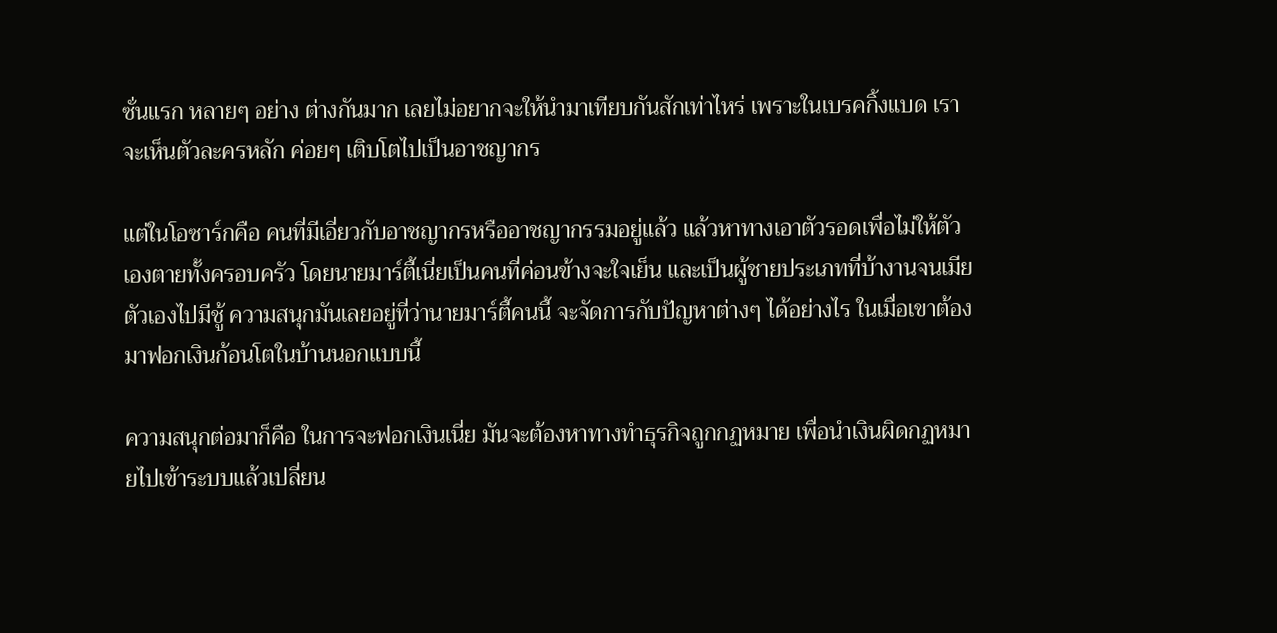ซั่นแรก หลายๆ อย่าง ต่างกันมาก เลยไม่อยากจะให้นำมาเทียบกันสักเท่าไหร่ เพราะในเบรคกิ้งแบด เราจะเห็นตัวละครหลัก ค่อยๆ เติบโตไปเป็นอาชญากร

แต่ในโอซาร์กคือ คนที่มีเอี่ยวกับอาชญากรหรืออาชญากรรมอยู่แล้ว แล้วหาทางเอาตัวรอดเพื่อไม่ให้ตัวเองตายทั้งครอบครัว โดยนายมาร์ตี้เนี่ยเป็นคนที่ค่อนข้างจะใจเย็น และเป็นผู้ชายประเภทที่บ้างานจนเมียตัวเองไปมีชู้ ความสนุกมันเลยอยู่ที่ว่านายมาร์ตี้คนนี้ จะจัดการกับปัญหาต่างๆ ได้อย่างไร ในเมื่อเขาต้องมาฟอกเงินก้อนโตในบ้านนอกแบบนี้

ความสนุกต่อมาก็คือ ในการจะฟอกเงินเนี่ย มันจะต้องหาทางทำธุรกิจถูกกฏหมาย เพื่อนำเงินผิดกฏหมายไปเข้าระบบแล้วเปลี่ยน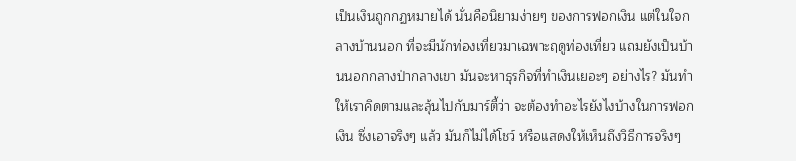เป็นเงินถูกกฏหมายได้ นั่นคือนิยามง่ายๆ ของการฟอกเงิน แต่ในใจกลางบ้านนอก ที่จะมีนักท่องเที่ยวมาเฉพาะฤดูท่องเที่ยว แถมยังเป็นบ้านนอกกลางป่ากลางเขา มันจะหาธุรกิจที่ทำเงินเยอะๆ อย่างไร? มันทำให้เราคิดตามและลุ้นไปกับมาร์ตี้ว่า จะต้องทำอะไรยังไงบ้างในการฟอกเงิน ซึ่งเอาจริงๆ แล้ว มันก็ไม่ได้โชว์ หรือแสดงให้เห็นถึงวิธีการจริงๆ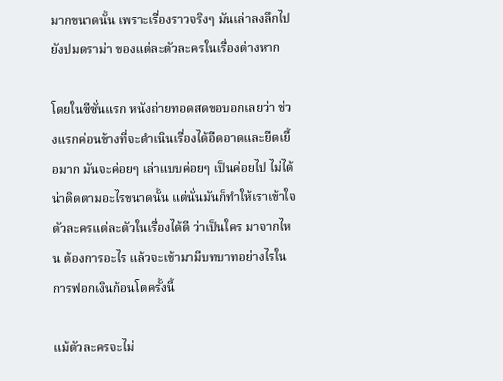มากขนาดนั้น เพราะเรื่องราวจริงๆ มันเล่าลงลึกไปยังปมดราม่า ของแต่ละตัวละครในเรื่องต่างหาก

โดยในซีซั่นแรก หนังถ่ายทอดสดขอบอกเลยว่า ช่วงแรกค่อนข้างที่จะดำเนินเรื่องได้อืดอาดและยืดเยื้อมาก มันจะค่อยๆ เล่าแบบค่อยๆ เป็นค่อยไป ไม่ได้น่าติดตามอะไรขนาดนั้น แต่นั่นมันก็ทำให้เราเข้าใจตัวละครแต่ละตัวในเรื่องได้ดี ว่าเป็นใคร มาจากไหน ต้องการอะไร แล้วจะเข้ามามีบทบาทอย่างไรในการฟอกเงินก้อนโตครั้งนี้

แม้ตัวละครจะไม่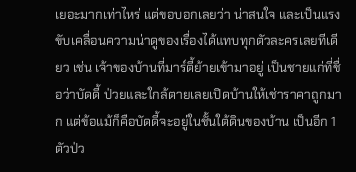เยอะมากเท่าไหร่ แต่ขอบอกเลยว่า น่าสนใจ และเป็นแรงขับเคลื่อนความน่าดูของเรื่องได้แทบทุกตัวละครเลยทีเดียว เช่น เจ้าของบ้านที่มาร์ตี้ย้ายเข้ามาอยู่ เป็นชายแก่ที่ชื่อว่าบัดดี้ ป่วยและใกล้ตายเลยเปิดบ้านให้เช่าราคาถูกมาก แต่ข้อแม้ก็คือบัดดี้จะอยู่ในชั้นใต้ดินของบ้าน เป็นอีก 1 ตัวป่ว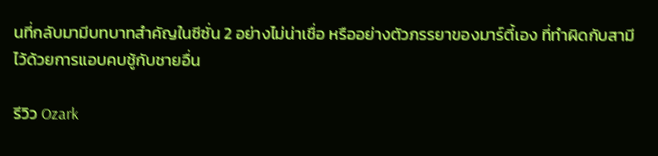นที่กลับมามีบทบาทสำคัญในซีซั่น 2 อย่างไม่น่าเชื่อ หรืออย่างตัวภรรยาของมาร์ตี้เอง ที่ทำผิดกับสามีไว้ด้วยการแอบคบชู้กับชายอื่น

รีวิว Ozark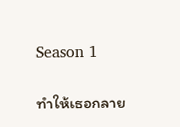Season 1

ทำให้เธอกลาย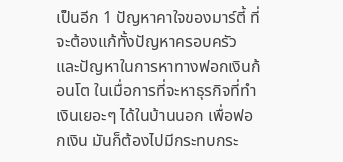เป็นอีก 1 ปัญหาคาใจของมาร์ตี้ ที่จะต้องแก้ทั้งปัญหาครอบครัว และปัญหาในการหาทางฟอกเงินก้อนโต ในเมื่อการที่จะหาธุรกิจที่ทำเงินเยอะๆ ได้ในบ้านนอก เพื่อฟอกเงิน มันก็ต้องไปมีกระทบกระ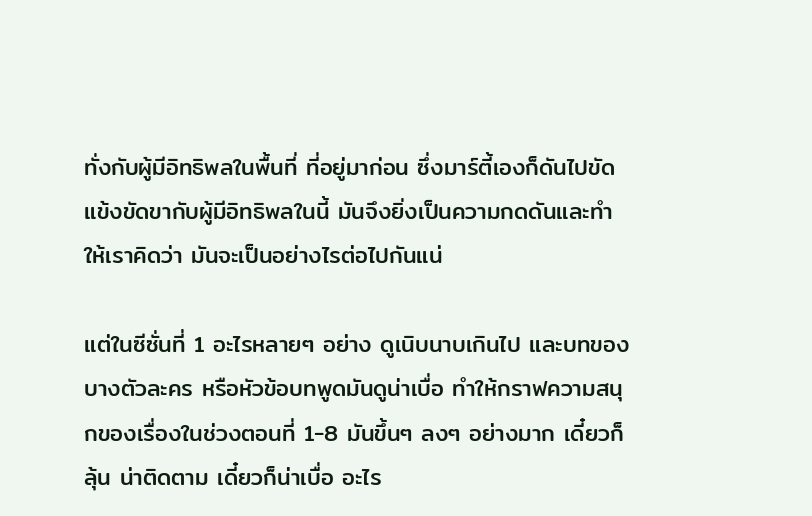ทั่งกับผู้มีอิทธิพลในพื้นที่ ที่อยู่มาก่อน ซึ่งมาร์ตี้เองก็ดันไปขัดแข้งขัดขากับผู้มีอิทธิพลในนี้ มันจึงยิ่งเป็นความกดดันและทำให้เราคิดว่า มันจะเป็นอย่างไรต่อไปกันแน่

แต่ในซีซั่นที่ 1 อะไรหลายๆ อย่าง ดูเนิบนาบเกินไป และบทของบางตัวละคร หรือหัวข้อบทพูดมันดูน่าเบื่อ ทำให้กราฟความสนุกของเรื่องในช่วงตอนที่ 1-8 มันขึ้นๆ ลงๆ อย่างมาก เดี๋ยวก็ลุ้น น่าติดตาม เดี๋ยวก็น่าเบื่อ อะไร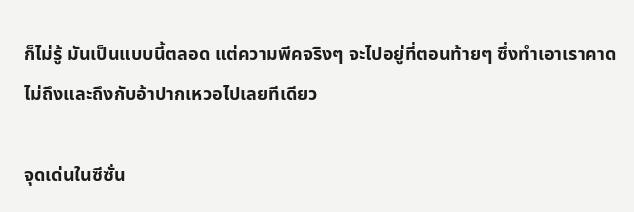ก็ไม่รู้ มันเป็นแบบนี้ตลอด แต่ความพีคจริงๆ จะไปอยู่ที่ตอนท้ายๆ ซึ่งทำเอาเราคาดไม่ถึงและถึงกับอ้าปากเหวอไปเลยทีเดียว

จุดเด่นในซีซั่น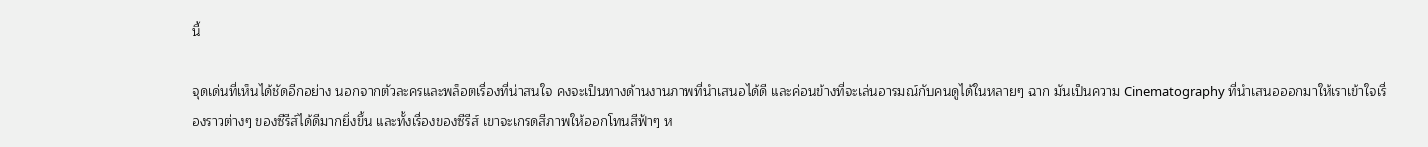นี้

จุดเด่นที่เห็นได้ชัดอีกอย่าง นอกจากตัวละครและพล็อตเรื่องที่น่าสนใจ คงจะเป็นทางด้านงานภาพที่นำเสนอได้ดี และค่อนข้างที่จะเล่นอารมณ์กับคนดูได้ในหลายๆ ฉาก มันเป็นความ Cinematography ที่นำเสนอออกมาให้เราเข้าใจเรื่องราวต่างๆ ของซีรีส์ได้ดีมากยิ่งขึ้น และทั้งเรื่องของซีรีส์ เขาจะเกรดสีภาพให้ออกโทนสีฟ้าๆ ห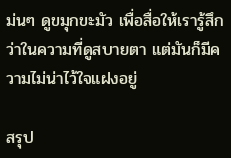ม่นๆ ดูขมุกขะมัว เพื่อสื่อให้เรารู้สึกว่าในความที่ดูสบายตา แต่มันก็มีความไม่น่าไว้ใจแฝงอยู่

สรุป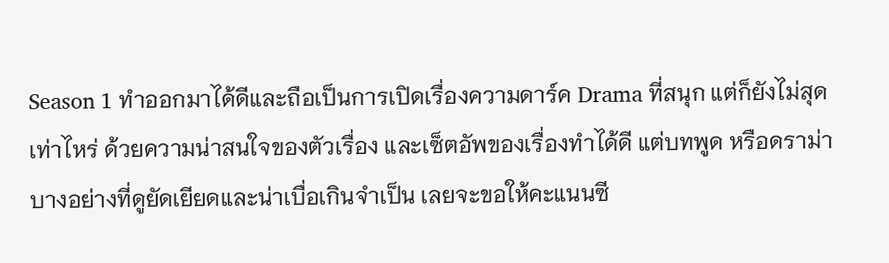Season 1 ทำออกมาได้ดีและถือเป็นการเปิดเรื่องความดาร์ค Drama ที่สนุก แต่ก็ยังไม่สุดเท่าไหร่ ด้วยความน่าสนใจของตัวเรื่อง และเซ็ตอัพของเรื่องทำได้ดี แต่บทพูด หรือดราม่าบางอย่างที่ดูยัดเยียดและน่าเบื่อเกินจำเป็น เลยจะขอให้คะแนนซี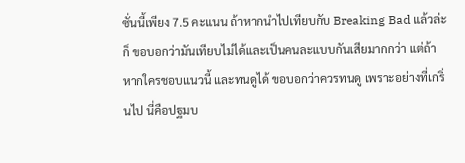ซั่นนี้เพียง 7.5 คะแนน ถ้าหากนำไปเทียบกับ Breaking Bad แล้วล่ะก็ ขอบอกว่ามันเทียบไม่ได้และเป็นคนละแบบกันเสียมากกว่า แต่ถ้าหากใครชอบแนวนี้ และทนดูได้ ขอบอกว่าควรทนดู เพราะอย่างที่เกริ่นไป นี่คือปฐมบ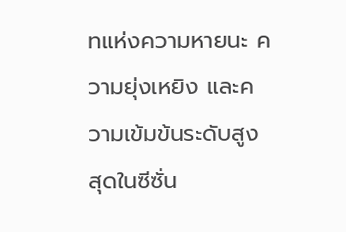ทแห่งความหายนะ ความยุ่งเหยิง และความเข้มข้นระดับสูงสุดในซีซั่น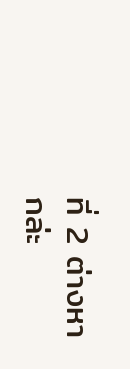ที่ 2 ต่างหากล่ะ